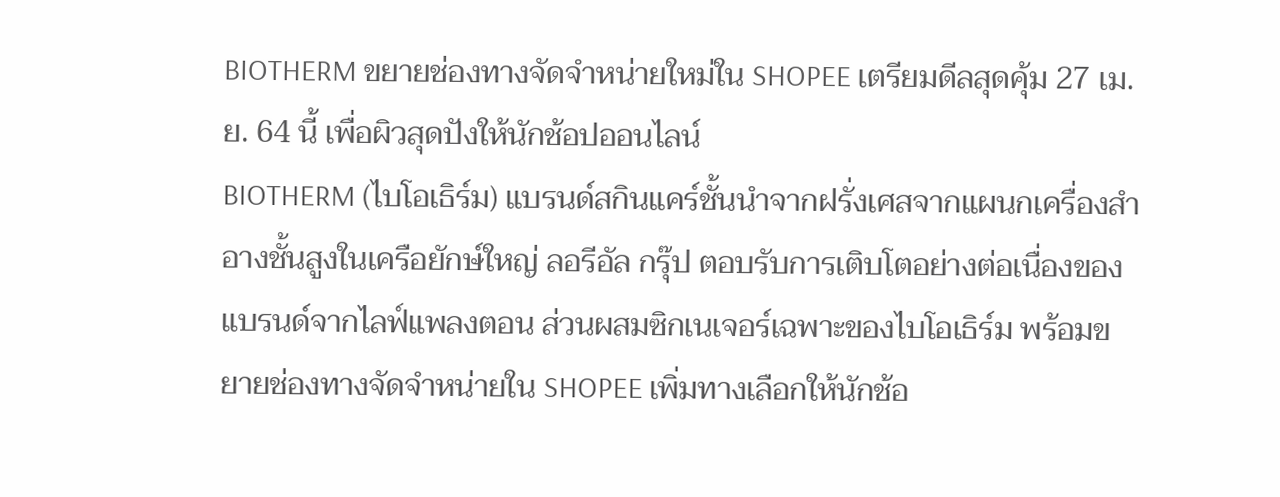BIOTHERM ขยายช่องทางจัดจำหน่ายใหม่ใน SHOPEE เตรียมดีลสุดคุ้ม 27 เม.ย. 64 นี้ เพื่อผิวสุดปังให้นักช้อปออนไลน์
BIOTHERM (ไบโอเธิร์ม) แบรนด์สกินแคร์ชั้นนำจากฝรั่งเศสจากแผนกเครื่องสำอางชั้นสูงในเครือยักษ์ใหญ่ ลอรีอัล กรุ๊ป ตอบรับการเติบโตอย่างต่อเนื่องของแบรนด์จากไลฟ์แพลงตอน ส่วนผสมซิกเนเจอร์เฉพาะของไบโอเธิร์ม พร้อมขยายช่องทางจัดจำหน่ายใน SHOPEE เพิ่มทางเลือกให้นักช้อ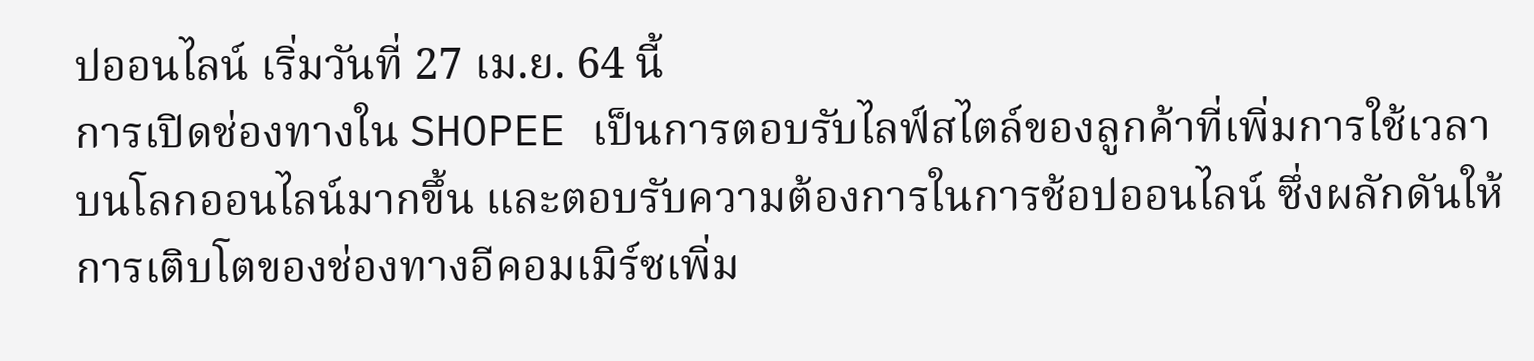ปออนไลน์ เริ่มวันที่ 27 เม.ย. 64 นี้
การเปิดช่องทางใน SHOPEE เป็นการตอบรับไลฟ์สไตล์ของลูกค้าที่เพิ่มการใช้เวลาบนโลกออนไลน์มากขึ้น และตอบรับความต้องการในการช้อปออนไลน์ ซึ่งผลักดันให้การเติบโตของช่องทางอีคอมเมิร์ซเพิ่ม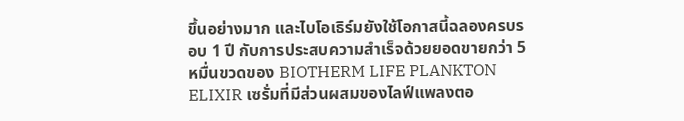ขึ้นอย่างมาก และไบโอเธิร์มยังใช้โอกาสนี้ฉลองครบรอบ 1 ปี กับการประสบความสำเร็จด้วยยอดขายกว่า 5 หมื่นขวดของ BIOTHERM LIFE PLANKTON ELIXIR เซรั่มที่มีส่วนผสมของไลฟ์แพลงตอ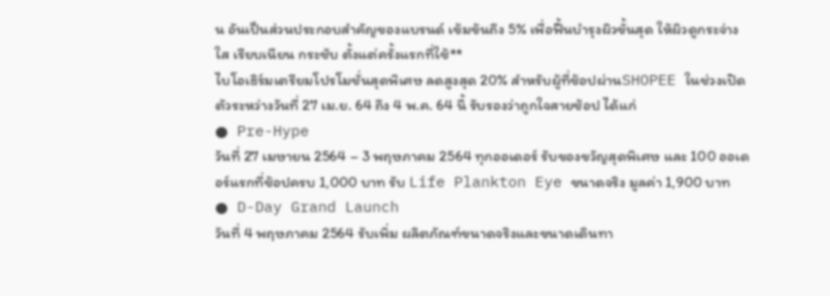น อันเป็นส่วนประกอบสำคัญของแบรนด์ เข้มข้นถึง 5% เพื่อฟื้นบำรุงผิวขั้นสุด ให้ผิวดูกระจ่างใส เรียบเนียน กระชับ ตั้งแต่ครั้งแรกที่ใช้**
ไบโอเธิร์มเตรียมโปรโมชั่นสุดพิเศษ ลดสูงสุด 20% สำหรับผู้ที่ช้อปผ่านSHOPEE ในช่วงเปิดตัวระหว่างวันที่ 27 เม.ย. 64 ถึง 4 พ.ค. 64 นี้ รับรองว่าถูกใจสายช้อป ได้แก่
● Pre-Hype
วันที่ 27 เมษายน 2564 – 3 พฤษภาคม 2564 ทุกออเดอร์ รับของขวัญสุดพิเศษ และ 100 ออเดอร์แรกที่ช้อปครบ 1,000 บาท รับ Life Plankton Eye ขนาดจริง มูลค่า 1,900 บาท
● D-Day Grand Launch
วันที่ 4 พฤษภาคม 2564 รับเพิ่ม ผลิตภัณฑ์ขนาดจริงและขนาดเดินทา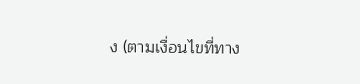ง (ตามเงื่อนไขที่ทาง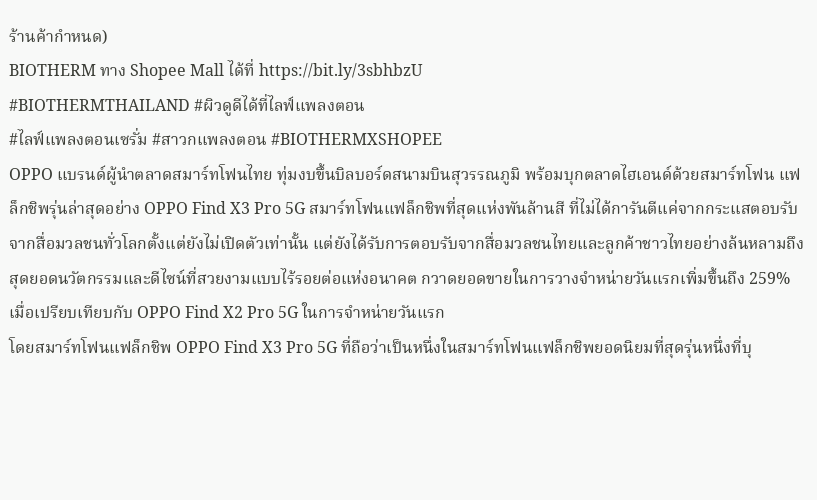ร้านค้ากำหนด)
BIOTHERM ทาง Shopee Mall ได้ที่ https://bit.ly/3sbhbzU
#BIOTHERMTHAILAND #ผิวดูดีได้ที่ไลฟ์แพลงตอน
#ไลฟ์แพลงตอนเซรั่ม #สาวกแพลงตอน #BIOTHERMXSHOPEE
OPPO แบรนด์ผู้นำตลาดสมาร์ทโฟนไทย ทุ่มงบขึ้นบิลบอร์ดสนามบินสุวรรณภูมิ พร้อมบุกตลาดไฮเอนด์ด้วยสมาร์ทโฟน แฟล็กชิพรุ่นล่าสุดอย่าง OPPO Find X3 Pro 5G สมาร์ทโฟนแฟล็กชิพที่สุดแห่งพันล้านสี ที่ไม่ได้การันตีแค่จากกระแสตอบรับจากสื่อมวลชนทั่วโลกตั้งแต่ยังไม่เปิดตัวเท่านั้น แต่ยังได้รับการตอบรับจากสื่อมวลชนไทยและลูกค้าชาวไทยอย่างล้นหลามถึงสุดยอดนวัตกรรมและดีไซน์ที่สวยงามแบบไร้รอยต่อแห่งอนาคต กวาดยอดขายในการวางจำหน่ายวันแรกเพิ่มขึ้นถึง 259% เมื่อเปรียบเทียบกับ OPPO Find X2 Pro 5G ในการจำหน่ายวันแรก
โดยสมาร์ทโฟนแฟล็กชิพ OPPO Find X3 Pro 5G ที่ถือว่าเป็นหนึ่งในสมาร์ทโฟนแฟล็กชิพยอดนิยมที่สุดรุ่นหนึ่งที่บุ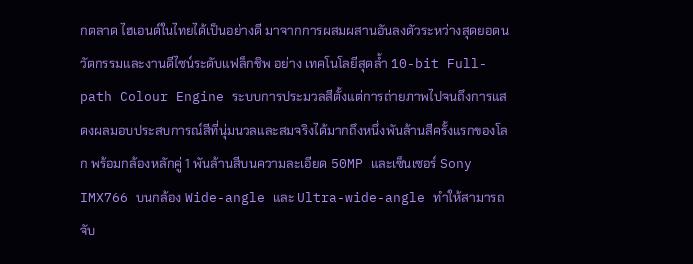กตลาด ไฮเอนด์ในไทยได้เป็นอย่างดี มาจากการผสมผสานอันลงตัวระหว่างสุดยอดนวัตกรรมและงานดีไซน์ระดับแฟล็กชิพ อย่าง เทคโนโลยีสุดล้ำ 10-bit Full-path Colour Engine ระบบการประมวลสีตั้งแต่การถ่ายภาพไปจนถึงการแสดงผลมอบประสบการณ์สีที่นุ่มนวลและสมจริงได้มากถึงหนึ่งพันล้านสีครั้งแรกของโลก พร้อมกล้องหลักคู่ 1 พันล้านสีบนความละเอียด 50MP และเซ็นเซอร์ Sony IMX766 บนกล้อง Wide-angle และ Ultra-wide-angle ทำให้สามารถจับ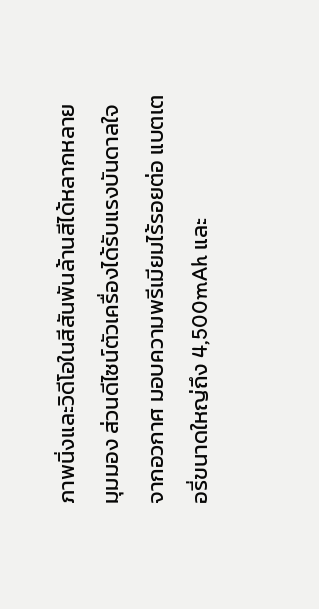ภาพนิ่งและวิดีโอในสีสันพันล้านสีได้หลากหลายมุมมอง ส่วนดีไซน์ตัวเครื่องได้รับแรงบันดาลใจจากอวกาศ มอบความพรีเมียมไร้รอยต่อ แบตเตอรี่ขนาดใหญ่ถึง 4,500mAh และ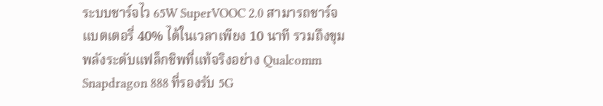ระบบชาร์จไว 65W SuperVOOC 2.0 สามารถชาร์จแบตเตอรี่ 40% ได้ในเวลาเพียง 10 นาที รวมถึงขุมพลังระดับแฟล็กชิพที่แท้จริงอย่าง Qualcomm Snapdragon 888 ที่รองรับ 5G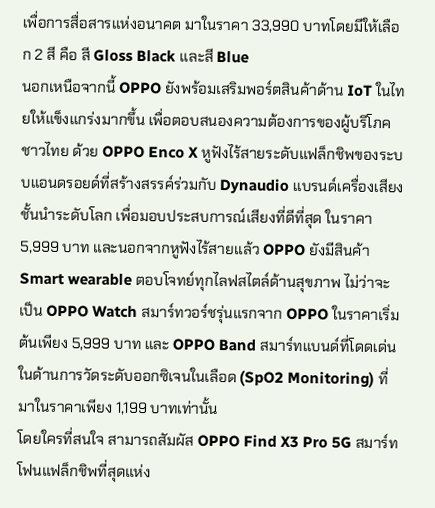เพื่อการสื่อสารแห่งอนาคต มาในราคา 33,990 บาทโดยมีให้เลือก 2 สี คือ สี Gloss Black และสี Blue
นอกเหนือจากนี้ OPPO ยังพร้อมเสริมพอร์ตสินค้าด้าน IoT ในไทยให้แข็งแกร่งมากขึ้น เพื่อตอบสนองความต้องการของผู้บริโภคชาวไทย ด้วย OPPO Enco X หูฟังไร้สายระดับแฟล็กชิพของระบบแอนดรอยด์ที่สร้างสรรค์ร่วมกับ Dynaudio แบรนด์เครื่องเสียงชั้นนำระดับโลก เพื่อมอบประสบการณ์เสียงที่ดีที่สุด ในราคา 5,999 บาท และนอกจากหูฟังไร้สายแล้ว OPPO ยังมีสินค้า Smart wearable ตอบโจทย์ทุกไลฟสไตล์ด้านสุขภาพ ไม่ว่าจะเป็น OPPO Watch สมาร์ทวอร์ชรุ่นแรกจาก OPPO ในราคาเริ่มต้นเพียง 5,999 บาท และ OPPO Band สมาร์ทแบนด์ที่โดดเด่นในด้านการวัดระดับออกซิเจนในเลือด (SpO2 Monitoring) ที่มาในราคาเพียง 1,199 บาทเท่านั้น
โดยใครที่สนใจ สามารถสัมผัส OPPO Find X3 Pro 5G สมาร์ทโฟนแฟล็กชิพที่สุดแห่ง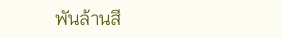พันล้านสี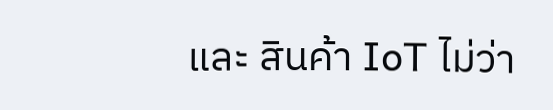และ สินค้า IoT ไม่ว่า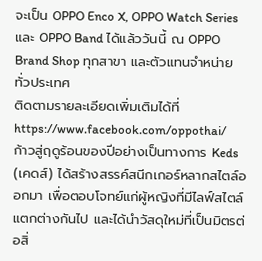จะเป็น OPPO Enco X, OPPO Watch Series และ OPPO Band ได้แล้ววันนี้ ณ OPPO Brand Shop ทุกสาขา และตัวแทนจำหน่ายทั่วประเทศ
ติดตามรายละเอียดเพิ่มเติมได้ที่https://www.facebook.com/oppothai/
ก้าวสู่ฤดูร้อนของปีอย่างเป็นทางการ Keds (เคดส์) ได้สร้างสรรค์สนีกเกอร์หลากสไตล์ออกมา เพื่อตอบโจทย์แก่ผู้หญิงที่มีไลฟ์สไตล์แตกต่างกันไป และได้นำวัสดุใหม่ที่เป็นมิตรต่อสิ่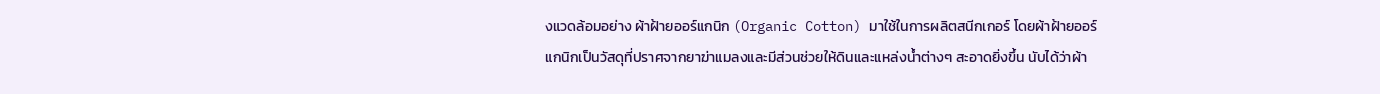งแวดล้อมอย่าง ผ้าฝ้ายออร์แกนิก (Organic Cotton) มาใช้ในการผลิตสนีกเกอร์ โดยผ้าฝ้ายออร์แกนิกเป็นวัสดุที่ปราศจากยาฆ่าแมลงและมีส่วนช่วยให้ดินและแหล่งน้ำต่างๆ สะอาดยิ่งขึ้น นับได้ว่าผ้า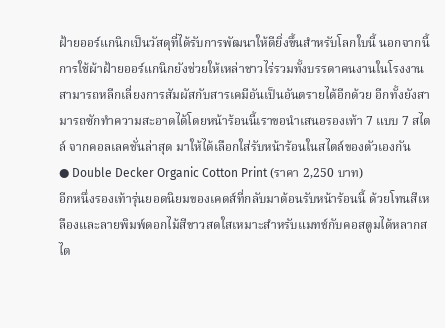ฝ้ายออร์แกนิกเป็นวัสดุที่ได้รับการพัฒนาให้ดียิ่งขึ้นสำหรับโลกใบนี้ นอกจากนี้การใช้ผ้าฝ้ายออร์แกนิกยังช่วยให้เหล่าชาวไร่รวมทั้งบรรดาคนงานในโรงงานสามารถหลีกเลี่ยงการสัมผัสกับสารเคมีอันเป็นอันตรายได้อีกด้วย อีกทั้งยังสามารถซักทำความสะอาดได้โดยหน้าร้อนนี้เราขอนำเสนอรองเท้า 7 แบบ 7 สไตล์ จากคอลเลคชั่นล่าสุด มาให้ได้เลือกใส่รับหน้าร้อนในสไตล์ของตัวเองกัน
● Double Decker Organic Cotton Print (ราคา 2,250 บาท)
อีกหนึ่งรองเท้ารุ่นยอดนิยมของเคดส์ที่กลับมาต้อนรับหน้าร้อนนี้ ด้วยโทนสีเหลืองและลายพิมพ์ดอกไม้สีขาวสดใสเหมาะสำหรับแมทช์กับคอสตูมได้หลากสไต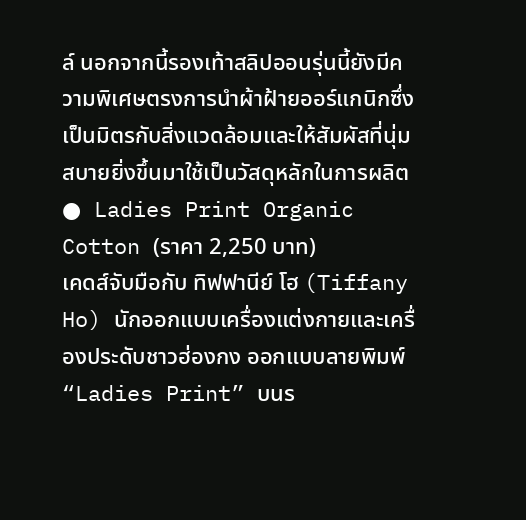ล์ นอกจากนี้รองเท้าสลิปออนรุ่นนี้ยังมีความพิเศษตรงการนำผ้าฝ้ายออร์แกนิกซึ่งเป็นมิตรกับสิ่งแวดล้อมและให้สัมผัสที่นุ่มสบายยิ่งขึ้นมาใช้เป็นวัสดุหลักในการผลิต
● Ladies Print Organic Cotton (ราคา 2,250 บาท)
เคดส์จับมือกับ ทิฟฟานีย์ โฮ (Tiffany Ho) นักออกแบบเครื่องแต่งกายและเครื่องประดับชาวฮ่องกง ออกแบบลายพิมพ์ “Ladies Print” บนร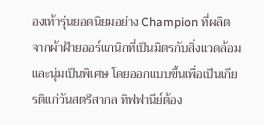องเท้ารุ่นยอดนิยมอย่าง Champion ที่ผลิตจากผ้าฝ้ายออร์แกนิกที่เป็นมิตรกับสิ่งแวดล้อมและนุ่มเป็นพิเศษ โดยออกแบบขึ้นเพื่อเป็นเกียรติแก่วันสตรีสากล ทิฟฟานีย์ต้อง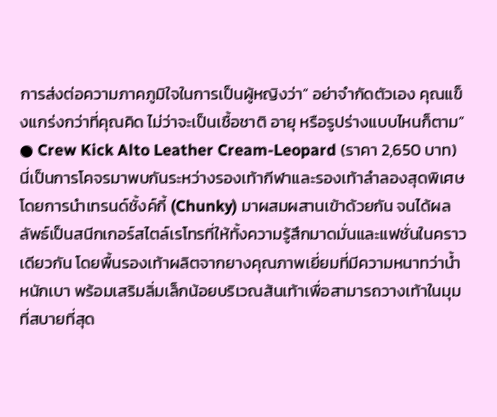การส่งต่อความภาคภูมิใจในการเป็นผู้หญิงว่า“ อย่าจำกัดตัวเอง คุณแข็งแกร่งกว่าที่คุณคิด ไม่ว่าจะเป็นเชื้อชาติ อายุ หรือรูปร่างแบบไหนก็ตาม”
● Crew Kick Alto Leather Cream-Leopard (ราคา 2,650 บาท)
นี่เป็นการโคจรมาพบกันระหว่างรองเท้ากีฬาและรองเท้าลำลองสุดพิเศษ โดยการนำเทรนด์ชั้งค์กี้ (Chunky) มาผสมผสานเข้าด้วยกัน จนได้ผลลัพธ์เป็นสนีกเกอร์สไตล์เรโทรที่ให้ทั้งความรู้สึกมาดมั่นและแฟชั่นในคราวเดียวกัน โดยพื้นรองเท้าผลิตจากยางคุณภาพเยี่ยมที่มีความหนาทว่าน้ำหนักเบา พร้อมเสริมลิ่มเล็กน้อยบริเวณส้นเท้าเพื่อสามารถวางเท้าในมุมที่สบายที่สุด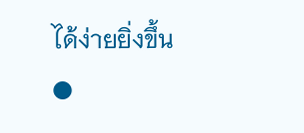ได้ง่ายยิ่งขึ้น
●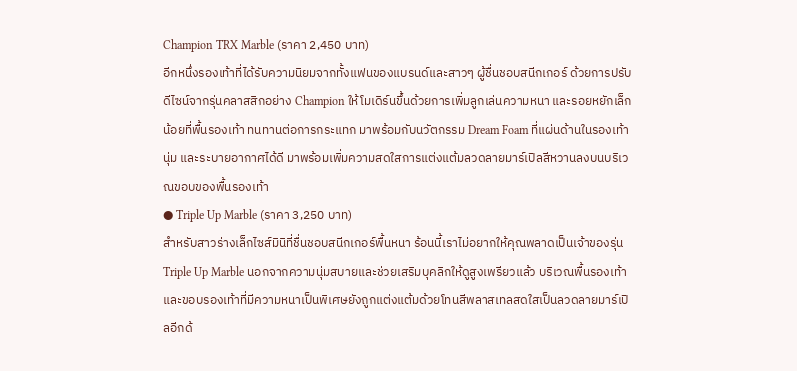Champion TRX Marble (ราคา 2,450 บาท)
อีกหนึ่งรองเท้าที่ได้รับความนิยมจากทั้งแฟนของแบรนด์และสาวๆ ผู้ชื่นชอบสนีกเกอร์ ด้วยการปรับดีไซน์จากรุ่นคลาสสิกอย่าง Champion ให้โมเดิร์นขึ้นด้วยการเพิ่มลูกเล่นความหนา และรอยหยักเล็กน้อยที่พื้นรองเท้า ทนทานต่อการกระแทก มาพร้อมกับนวัตกรรม Dream Foam ที่แผ่นด้านในรองเท้า นุ่ม และระบายอากาศได้ดี มาพร้อมเพิ่มความสดใสการแต่งแต้มลวดลายมาร์เปิลสีหวานลงบนบริเวณขอบของพื้นรองเท้า
● Triple Up Marble (ราคา 3,250 บาท)
สำหรับสาวร่างเล็กไซส์มินิที่ชื่นชอบสนีกเกอร์พื้นหนา ร้อนนี้เราไม่อยากให้คุณพลาดเป็นเจ้าของรุ่น Triple Up Marble นอกจากความนุ่มสบายและช่วยเสริมบุคลิกให้ดูสูงเพรียวแล้ว บริเวณพื้นรองเท้าและขอบรองเท้าที่มีความหนาเป็นพิเศษยังถูกแต่งแต้มด้วยโทนสีพลาสเทลสดใสเป็นลวดลายมาร์เปิลอีกด้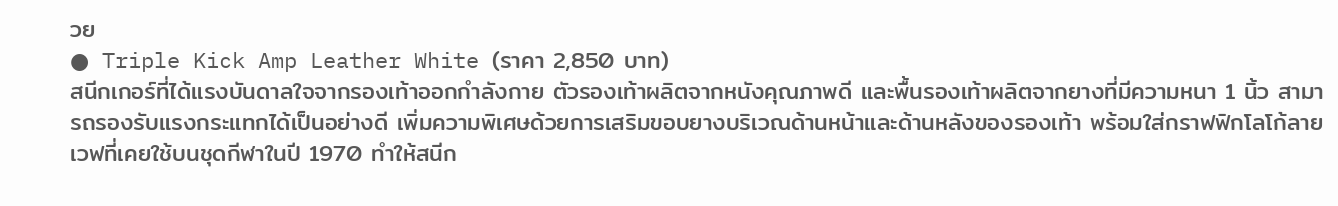วย
● Triple Kick Amp Leather White (ราคา 2,850 บาท)
สนีกเกอร์ที่ได้แรงบันดาลใจจากรองเท้าออกกำลังกาย ตัวรองเท้าผลิตจากหนังคุณภาพดี และพื้นรองเท้าผลิตจากยางที่มีความหนา 1 นิ้ว สามารถรองรับแรงกระแทกได้เป็นอย่างดี เพิ่มความพิเศษด้วยการเสริมขอบยางบริเวณด้านหน้าและด้านหลังของรองเท้า พร้อมใส่กราฟฟิกโลโก้ลายเวฟที่เคยใช้บนชุดกีฬาในปี 1970 ทำให้สนีก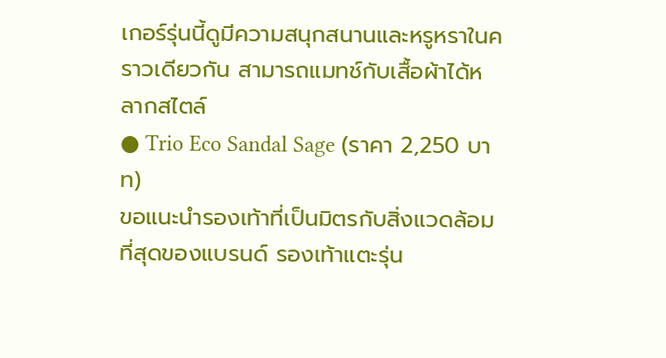เกอร์รุ่นนี้ดูมีความสนุกสนานและหรูหราในคราวเดียวกัน สามารถแมทช์กับเสื้อผ้าได้หลากสไตล์
● Trio Eco Sandal Sage (ราคา 2,250 บาท)
ขอแนะนำรองเท้าที่เป็นมิตรกับสิ่งแวดล้อมที่สุดของแบรนด์ รองเท้าแตะรุ่น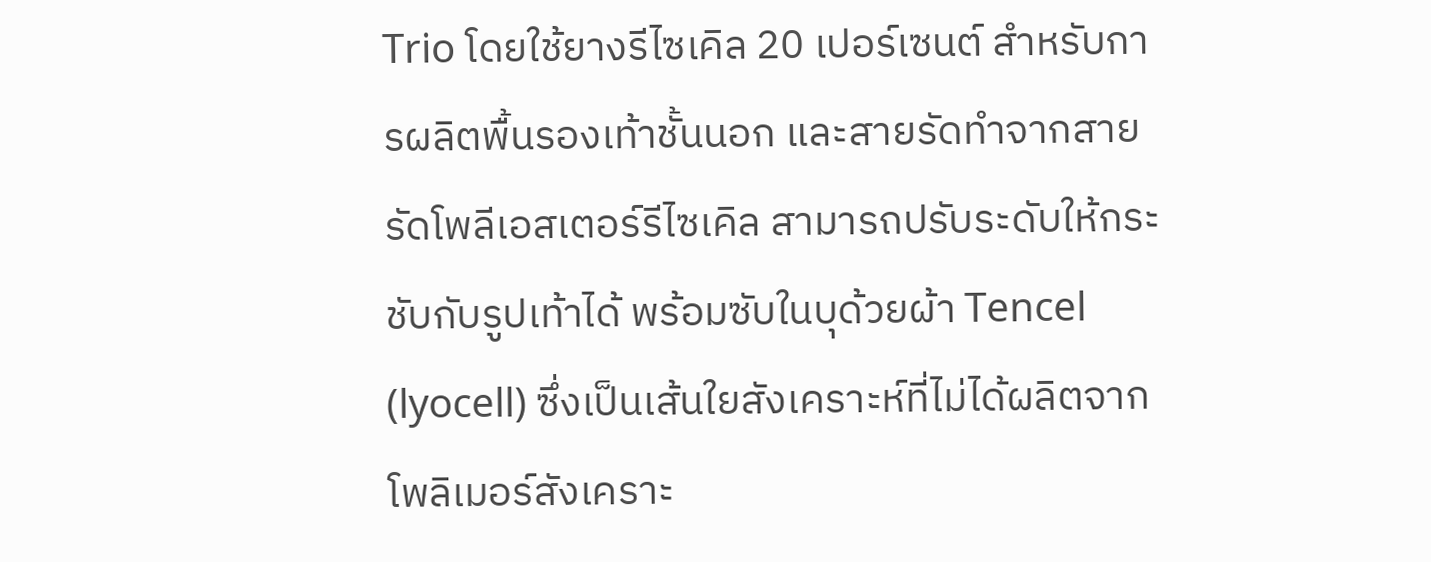Trio โดยใช้ยางรีไซเคิล 20 เปอร์เซนต์ สำหรับการผลิตพื้นรองเท้าชั้นนอก และสายรัดทำจากสายรัดโพลีเอสเตอร์รีไซเคิล สามารถปรับระดับให้กระชับกับรูปเท้าได้ พร้อมซับในบุด้วยผ้า Tencel (lyocell) ซึ่งเป็นเส้นใยสังเคราะห์ที่ไม่ได้ผลิตจากโพลิเมอร์สังเคราะ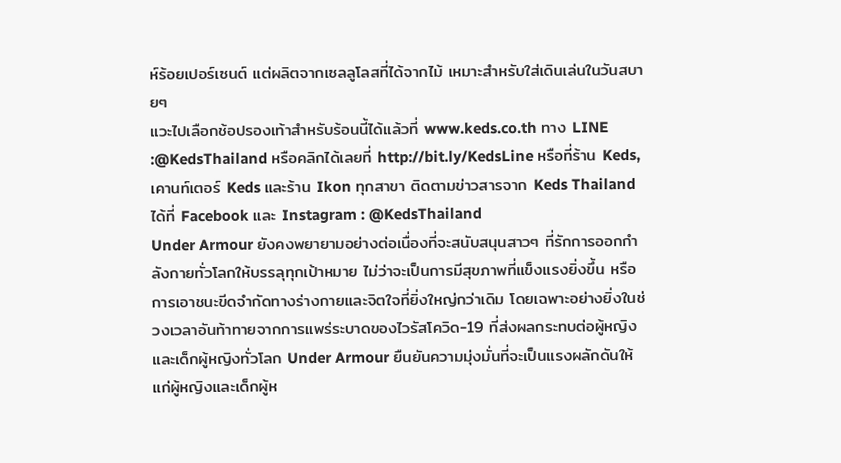ห์ร้อยเปอร์เซนต์ แต่ผลิตจากเซลลูโลสที่ได้จากไม้ เหมาะสำหรับใส่เดินเล่นในวันสบายๆ
แวะไปเลือกช้อปรองเท้าสำหรับร้อนนี้ได้แล้วที่ www.keds.co.th ทาง LINE :@KedsThailand หรือคลิกได้เลยที่ http://bit.ly/KedsLine หรือที่ร้าน Keds, เคานท์เตอร์ Keds และร้าน Ikon ทุกสาขา ติดตามข่าวสารจาก Keds Thailand ได้ที่ Facebook และ Instagram : @KedsThailand
Under Armour ยังคงพยายามอย่างต่อเนื่องที่จะสนับสนุนสาวๆ ที่รักการออกกำลังกายทั่วโลกให้บรรลุทุกเป้าหมาย ไม่ว่าจะเป็นการมีสุขภาพที่แข็งแรงยิ่งขึ้น หรือการเอาชนะขีดจำกัดทางร่างกายและจิตใจที่ยิ่งใหญ่กว่าเดิม โดยเฉพาะอย่างยิ่งในช่วงเวลาอันท้าทายจากการแพร่ระบาดของไวรัสโควิด-19 ที่ส่งผลกระทบต่อผู้หญิงและเด็กผู้หญิงทั่วโลก Under Armour ยืนยันความมุ่งมั่นที่จะเป็นแรงผลักดันให้แก่ผู้หญิงและเด็กผู้ห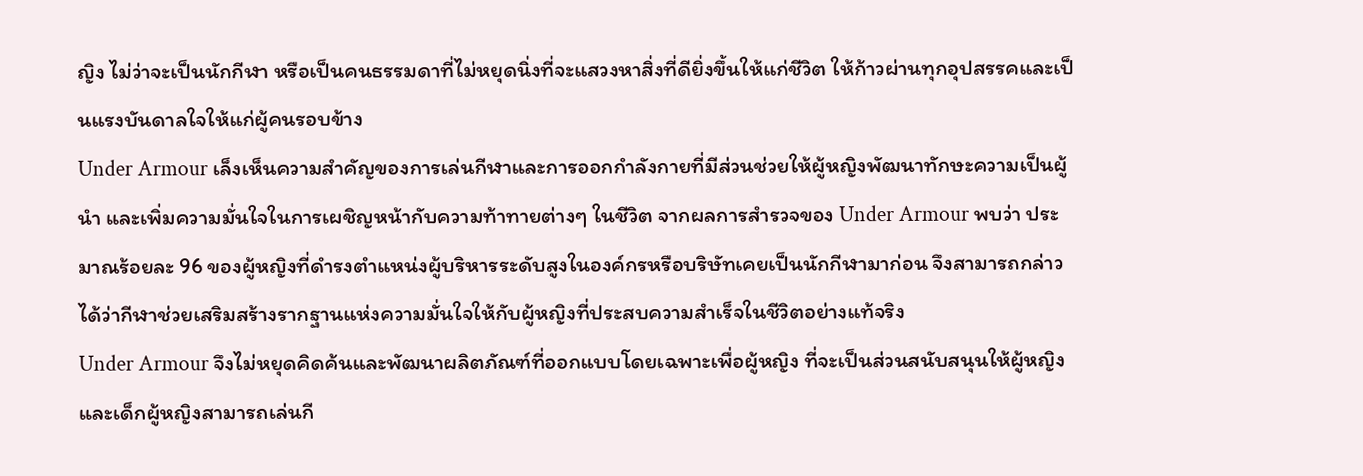ญิง ไม่ว่าจะเป็นนักกีฬา หรือเป็นคนธรรมดาที่ไม่หยุดนิ่งที่จะแสวงหาสิ่งที่ดียิ่งขึ้นให้แก่ชีวิต ให้ก้าวผ่านทุกอุปสรรคและเป็นแรงบันดาลใจให้แก่ผู้คนรอบข้าง
Under Armour เล็งเห็นความสำคัญของการเล่นกีฬาและการออกกำลังกายที่มีส่วนช่วยให้ผู้หญิงพัฒนาทักษะความเป็นผู้นำ และเพิ่มความมั่นใจในการเผชิญหน้ากับความท้าทายต่างๆ ในชีวิต จากผลการสำรวจของ Under Armour พบว่า ประมาณร้อยละ 96 ของผู้หญิงที่ดำรงตำแหน่งผู้บริหารระดับสูงในองค์กรหรือบริษัทเคยเป็นนักกีฬามาก่อน จึงสามารถกล่าวได้ว่ากีฬาช่วยเสริมสร้างรากฐานแห่งความมั่นใจให้กับผู้หญิงที่ประสบความสำเร็จในชีวิตอย่างแท้จริง
Under Armour จึงไม่หยุดคิดค้นและพัฒนาผลิตภัณฑ์ที่ออกแบบโดยเฉพาะเพื่อผู้หญิง ที่จะเป็นส่วนสนับสนุนให้ผู้หญิงและเด็กผู้หญิงสามารถเล่นกี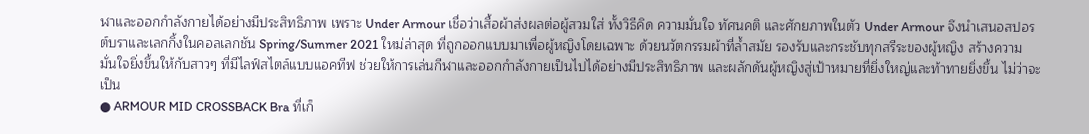ฬาและออกกำลังกายได้อย่างมีประสิทธิภาพ เพราะ Under Armour เชื่อว่าเสื้อผ้าส่งผลต่อผู้สวมใส่ ทั้งวิธีคิด ความมั่นใจ ทัศนคติ และศักยภาพในตัว Under Armour จึงนำเสนอสปอรต์บราและเลกกิ้งในคอลเลกชัน Spring/Summer 2021 ใหม่ล่าสุด ที่ถูกออกแบบมาเพื่อผู้หญิงโดยเฉพาะ ด้วยนวัตกรรมผ้าที่ล้ำสมัย รองรับและกระชับทุกสรีระของผู้หญิง สร้างความมั่นใจยิ่งขึ้นให้กับสาวๆ ที่มีไลฟ์สไตล์แบบแอคทีฟ ช่วยให้การเล่นกีฬาและออกกำลังกายเป็นไปได้อย่างมีประสิทธิภาพ และผลักดันผู้หญิงสู่เป้าหมายที่ยิ่งใหญ่และท้าทายยิ่งขึ้น ไม่ว่าจะเป็น
● ARMOUR MID CROSSBACK Bra ที่เก็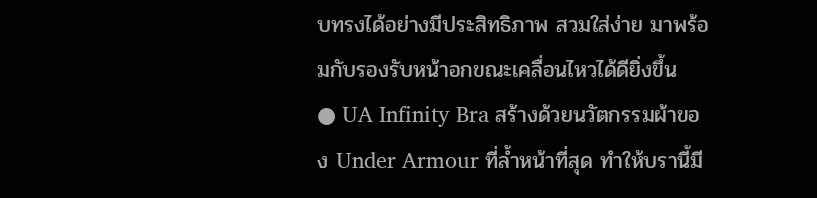บทรงได้อย่างมีประสิทธิภาพ สวมใส่ง่าย มาพร้อมกับรองรับหน้าอกขณะเคลื่อนไหวได้ดียิ่งขึ้น
● UA Infinity Bra สร้างด้วยนวัตกรรมผ้าของ Under Armour ที่ลํ้าหน้าที่สุด ทำให้บรานี้มี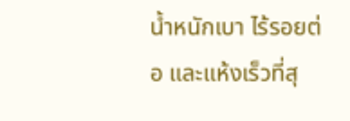นํ้าหนักเบา ไร้รอยต่อ และแห้งเร็วที่สุ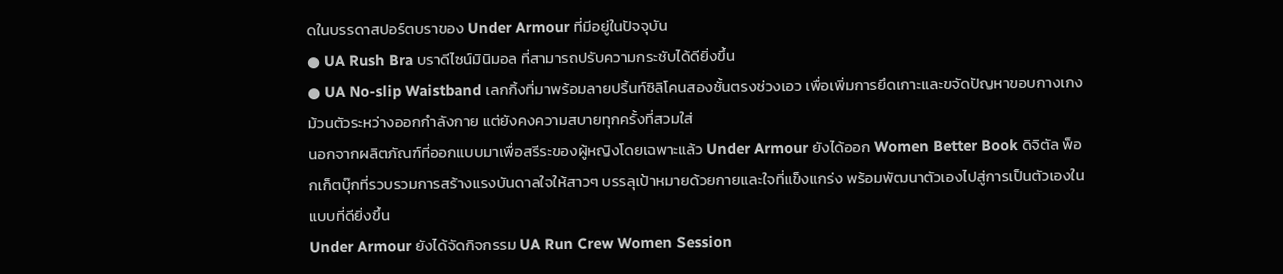ดในบรรดาสปอร์ตบราของ Under Armour ที่มีอยู่ในปัจจุบัน
● UA Rush Bra บราดีไซน์มินิมอล ที่สามารถปรับความกระชับได้ดียิ่งขึ้น
● UA No-slip Waistband เลกกิ้งที่มาพร้อมลายปริ้นท์ซิลิโคนสองชั้นตรงช่วงเอว เพื่อเพิ่มการยึดเกาะและขจัดปัญหาขอบกางเกงม้วนตัวระหว่างออกกำลังกาย แต่ยังคงความสบายทุกครั้งที่สวมใส่
นอกจากผลิตภัณฑ์ที่ออกแบบมาเพื่อสรีระของผู้หญิงโดยเฉพาะแล้ว Under Armour ยังได้ออก Women Better Book ดิจิตัล พ็อกเก็ตบุ๊กที่รวบรวมการสร้างแรงบันดาลใจให้สาวๆ บรรลุเป้าหมายด้วยกายและใจที่แข็งแกร่ง พร้อมพัฒนาตัวเองไปสู่การเป็นตัวเองในแบบที่ดียิ่งขึ้น
Under Armour ยังได้จัดกิจกรรม UA Run Crew Women Session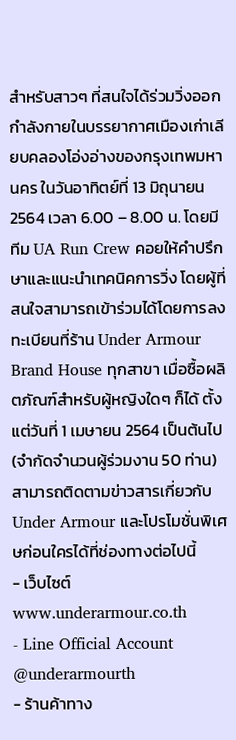สำหรับสาวๆ ที่สนใจได้ร่วมวิ่งออกกำลังกายในบรรยากาศเมืองเก่าเลียบคลองโอ่งอ่างของกรุงเทพมหานคร ในวันอาทิตย์ที่ 13 มิถุนายน 2564 เวลา 6.00 – 8.00 น. โดยมีทีม UA Run Crew คอยให้คำปรึกษาและแนะนำเทคนิคการวิ่ง โดยผู้ที่สนใจสามารถเข้าร่วมได้โดยการลงทะเบียนที่ร้าน Under Armour Brand House ทุกสาขา เมื่อซื้อผลิตภัณฑ์สำหรับผู้หญิงใดๆ ก็ได้ ตั้งแต่วันที่ 1 เมษายน 2564 เป็นต้นไป (จำกัดจำนวนผู้ร่วมงาน 50 ท่าน)
สามารถติดตามข่าวสารเกี่ยวกับ Under Armour และโปรโมชั่นพิเศษก่อนใครได้ที่ช่องทางต่อไปนี้
- เว็บไซต์ www.underarmour.co.th
- Line Official Account @underarmourth
- ร้านค้าทาง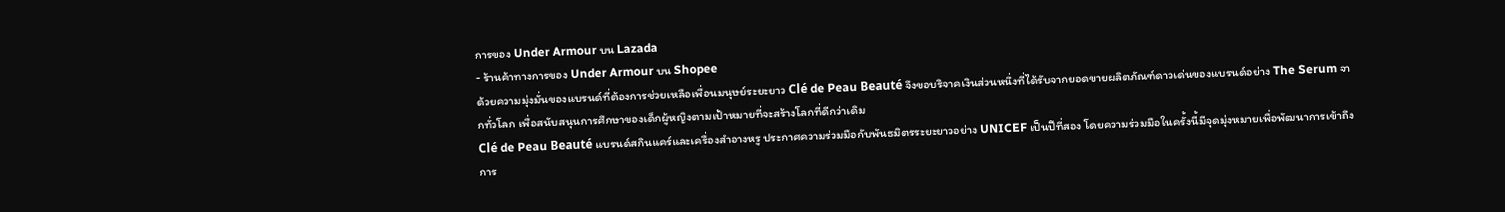การของ Under Armour บน Lazada
- ร้านค้าทางการของ Under Armour บน Shopee
ด้วยความมุ่งมั่นของแบรนด์ที่ต้องการช่วยเหลือเพื่อนมนุษย์ระยะยาว Clé de Peau Beauté จึงขอบริจาคเงินส่วนหนึ่งที่ได้รับจากยอดขายผลิตภัณฑ์ดาวเด่นของแบรนด์อย่าง The Serum จากทั่วโลก เพื่อสนับสนุนการศึกษาของเด็กผู้หญิงตามเป้าหมายที่จะสร้างโลกที่ดีกว่าเดิม
Clé de Peau Beauté แบรนด์สกินแคร์และเครื่องสำอางหรู ประกาศความร่วมมือกับพันธมิตรระยะยาวอย่าง UNICEF เป็นปีที่สอง โดยความร่วมมือในครั้งนี้มีจุดมุ่งหมายเพื่อพัฒนาการเข้าถึงการ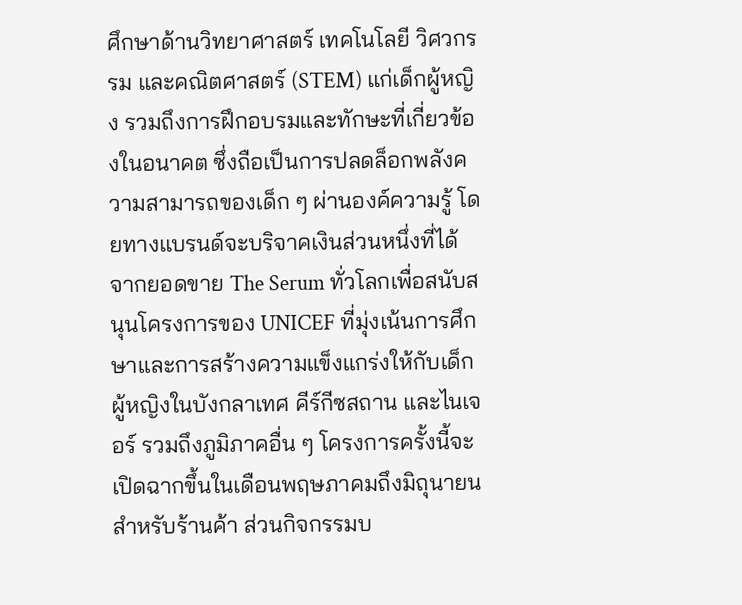ศึกษาด้านวิทยาศาสตร์ เทคโนโลยี วิศวกรรม และคณิตศาสตร์ (STEM) แก่เด็กผู้หญิง รวมถึงการฝึกอบรมและทักษะที่เกี่ยวข้องในอนาคต ซึ่งถือเป็นการปลดล็อกพลังความสามารถของเด็ก ๆ ผ่านองค์ความรู้ โดยทางแบรนด์จะบริจาคเงินส่วนหนึ่งที่ได้จากยอดขาย The Serum ทั่วโลกเพื่อสนับสนุนโครงการของ UNICEF ที่มุ่งเน้นการศึกษาและการสร้างความแข็งแกร่งให้กับเด็กผู้หญิงในบังกลาเทศ คีร์กีซสถาน และไนเจอร์ รวมถึงภูมิภาคอื่น ๆ โครงการครั้งนี้จะเปิดฉากขึ้นในเดือนพฤษภาคมถึงมิถุนายนสำหรับร้านค้า ส่วนกิจกรรมบ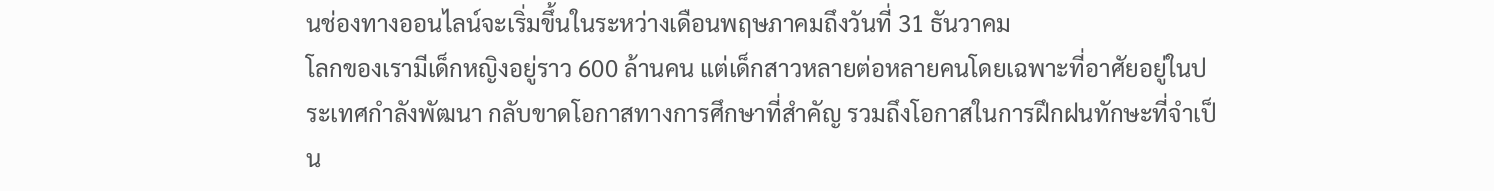นช่องทางออนไลน์จะเริ่มขึ้นในระหว่างเดือนพฤษภาคมถึงวันที่ 31 ธันวาคม
โลกของเรามีเด็กหญิงอยู่ราว 600 ล้านคน แต่เด็กสาวหลายต่อหลายคนโดยเฉพาะที่อาศัยอยู่ในประเทศกำลังพัฒนา กลับขาดโอกาสทางการศึกษาที่สำคัญ รวมถึงโอกาสในการฝึกฝนทักษะที่จำเป็น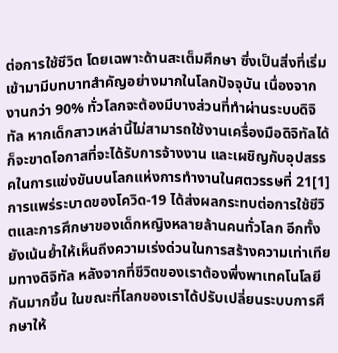ต่อการใช้ชีวิต โดยเฉพาะด้านสะเต็มศึกษา ซึ่งเป็นสิ่งที่เริ่มเข้ามามีบทบาทสำคัญอย่างมากในโลกปัจจุบัน เนื่องจากงานกว่า 90% ทั่วโลกจะต้องมีบางส่วนที่ทำผ่านระบบดิจิทัล หากเด็กสาวเหล่านี้ไม่สามารถใช้งานเครื่องมือดิจิทัลได้ ก็จะขาดโอกาสที่จะได้รับการจ้างงาน และเผชิญกับอุปสรรคในการแข่งขันบนโลกแห่งการทำงานในศตวรรษที่ 21[1]
การแพร่ระบาดของโควิด-19 ได้ส่งผลกระทบต่อการใช้ชีวิตและการศึกษาของเด็กหญิงหลายล้านคนทั่วโลก อีกทั้งยังเน้นย้ำให้เห็นถีงความเร่งด่วนในการสร้างความเท่าเทียมทางดิจิทัล หลังจากที่ชีวิตของเราต้องพึ่งพาเทคโนโลยีกันมากขึ้น ในขณะที่โลกของเราได้ปรับเปลี่ยนระบบการศึกษาให้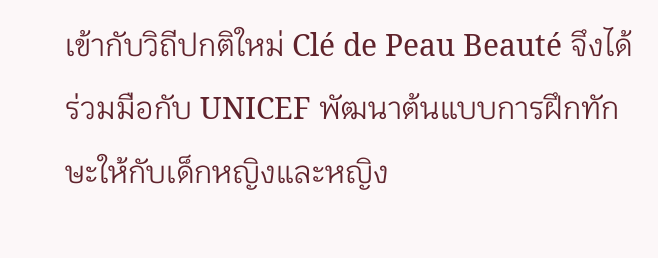เข้ากับวิถีปกติใหม่ Clé de Peau Beauté จึงได้ร่วมมือกับ UNICEF พัฒนาต้นแบบการฝึกทักษะให้กับเด็กหญิงและหญิง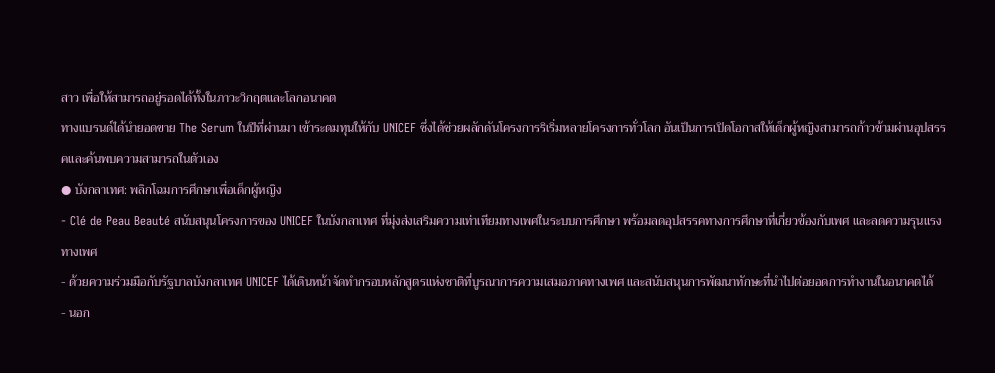สาว เพื่อให้สามารถอยู่รอดได้ทั้งในภาวะวิกฤตและโลกอนาคต
ทางแบรนด์ได้นำยอดขาย The Serum ในปีที่ผ่านมา เข้าระดมทุนให้กับ UNICEF ซึ่งได้ช่วยผลักดันโครงการริเริ่มหลายโครงการทั่วโลก อันเป็นการเปิดโอกาสให้เด็กผู้หญิงสามารถก้าวข้ามผ่านอุปสรรคและค้นพบความสามารถในตัวเอง
● บังกลาเทศ: พลิกโฉมการศึกษาเพื่อเด็กผู้หญิง
- Clé de Peau Beauté สนับสนุนโครงการของ UNICEF ในบังกลาเทศ ที่มุ่งส่งเสริมความเท่าเทียมทางเพศในระบบการศึกษา พร้อมลดอุปสรรคทางการศึกษาที่เกี่ยวข้องกับเพศ และลดความรุนแรงทางเพศ
- ด้วยความร่วมมือกับรัฐบาลบังกลาเทศ UNICEF ได้เดินหน้าจัดทำกรอบหลักสูตรแห่งชาติที่บูรณาการความเสมอภาคทางเพศ และสนับสนุนการพัฒนาทักษะที่นำไปต่อยอดการทำงานในอนาคตได้
- นอก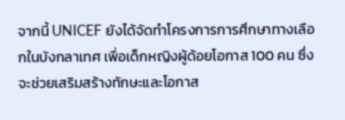จากนี้ UNICEF ยังได้จัดทำโครงการการศึกษาทางเลือกในบังกลาเทศ เพื่อเด็กหญิงผู้ด้อยโอกาส 100 คน ซึ่งจะช่วยเสริมสร้างทักษะและโอกาส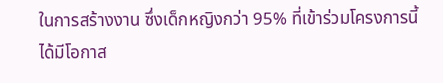ในการสร้างงาน ซึ่งเด็กหญิงกว่า 95% ที่เข้าร่วมโครงการนี้ได้มีโอกาส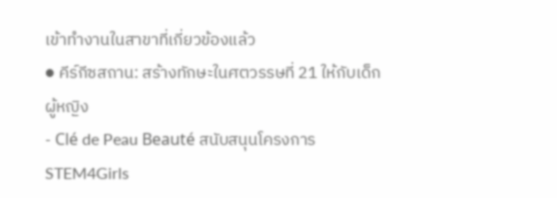เข้าทำงานในสาขาที่เกี่ยวข้องแล้ว
● คีร์กีซสถาน: สร้างทักษะในศตวรรษที่ 21 ให้กับเด็กผู้หญิง
- Clé de Peau Beauté สนับสนุนโครงการ STEM4Girls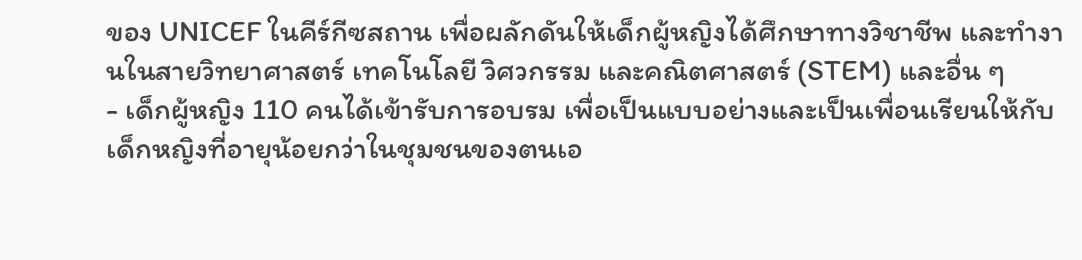ของ UNICEF ในคีร์กีซสถาน เพื่อผลักดันให้เด็กผู้หญิงได้ศึกษาทางวิชาชีพ และทำงานในสายวิทยาศาสตร์ เทคโนโลยี วิศวกรรม และคณิตศาสตร์ (STEM) และอื่น ๆ
- เด็กผู้หญิง 110 คนได้เข้ารับการอบรม เพื่อเป็นแบบอย่างและเป็นเพื่อนเรียนให้กับเด็กหญิงที่อายุน้อยกว่าในชุมชนของตนเอ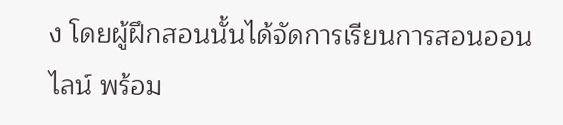ง โดยผู้ฝึกสอนนั้นได้จัดการเรียนการสอนออนไลน์ พร้อม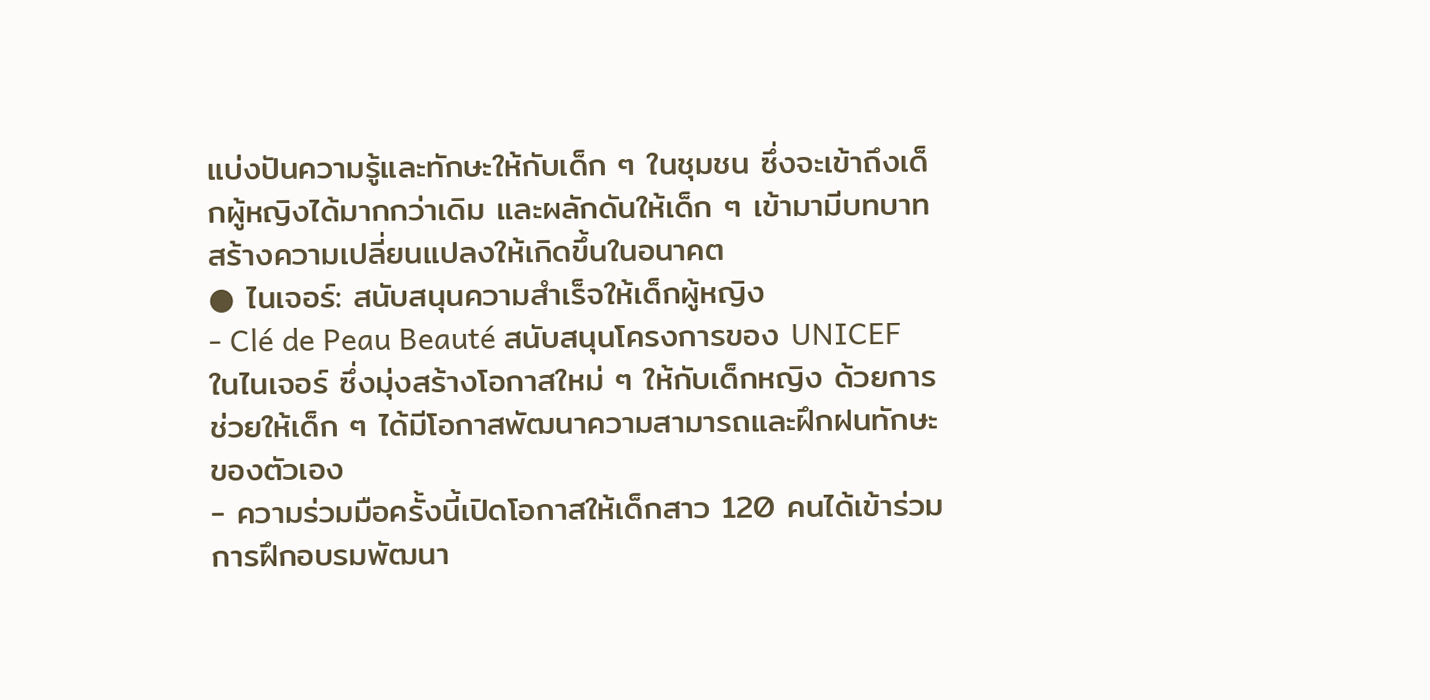แบ่งปันความรู้และทักษะให้กับเด็ก ๆ ในชุมชน ซึ่งจะเข้าถึงเด็กผู้หญิงได้มากกว่าเดิม และผลักดันให้เด็ก ๆ เข้ามามีบทบาทสร้างความเปลี่ยนแปลงให้เกิดขึ้นในอนาคต
● ไนเจอร์: สนับสนุนความสำเร็จให้เด็กผู้หญิง
- Clé de Peau Beauté สนับสนุนโครงการของ UNICEF ในไนเจอร์ ซึ่งมุ่งสร้างโอกาสใหม่ ๆ ให้กับเด็กหญิง ด้วยการช่วยให้เด็ก ๆ ได้มีโอกาสพัฒนาความสามารถและฝึกฝนทักษะของตัวเอง
- ความร่วมมือครั้งนี้เปิดโอกาสให้เด็กสาว 120 คนได้เข้าร่วมการฝึกอบรมพัฒนา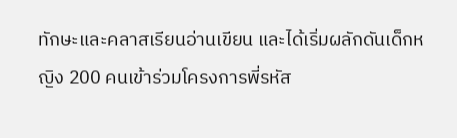ทักษะและคลาสเรียนอ่านเขียน และได้เริ่มผลักดันเด็กหญิง 200 คนเข้าร่วมโครงการพี่รหัส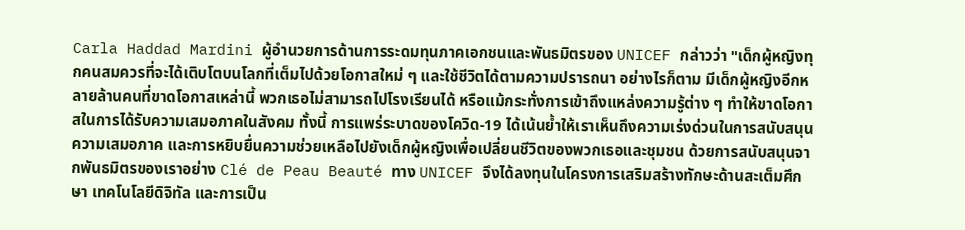Carla Haddad Mardini ผู้อำนวยการด้านการระดมทุนภาคเอกชนและพันธมิตรของ UNICEF กล่าวว่า "เด็กผู้หญิงทุกคนสมควรที่จะได้เติบโตบนโลกที่เต็มไปด้วยโอกาสใหม่ ๆ และใช้ชีวิตได้ตามความปรารถนา อย่างไรก็ตาม มีเด็กผู้หญิงอีกหลายล้านคนที่ขาดโอกาสเหล่านี้ พวกเธอไม่สามารถไปโรงเรียนได้ หรือแม้กระทั่งการเข้าถึงแหล่งความรู้ต่าง ๆ ทำให้ขาดโอกาสในการได้รับความเสมอภาคในสังคม ทั้งนี้ การแพร่ระบาดของโควิด-19 ได้เน้นย้ำให้เราเห็นถึงความเร่งด่วนในการสนับสนุนความเสมอภาค และการหยิบยื่นความช่วยเหลือไปยังเด็กผู้หญิงเพื่อเปลี่ยนชีวิตของพวกเธอและชุมชน ด้วยการสนับสนุนจากพันธมิตรของเราอย่าง Clé de Peau Beauté ทาง UNICEF จึงได้ลงทุนในโครงการเสริมสร้างทักษะด้านสะเต็มศึกษา เทคโนโลยีดิจิทัล และการเป็น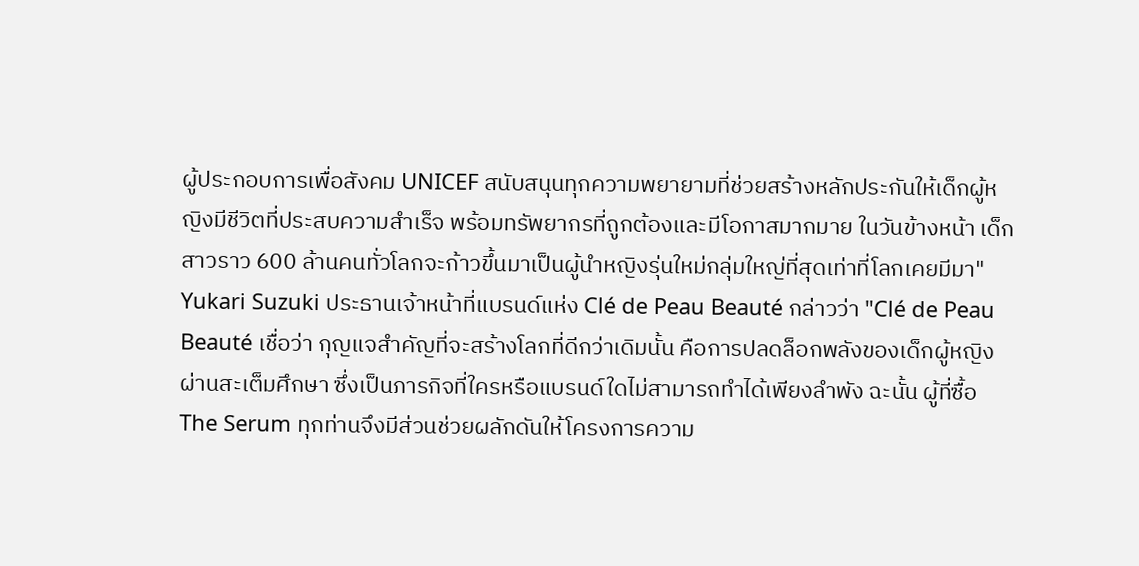ผู้ประกอบการเพื่อสังคม UNICEF สนับสนุนทุกความพยายามที่ช่วยสร้างหลักประกันให้เด็กผู้หญิงมีชีวิตที่ประสบความสำเร็จ พร้อมทรัพยากรที่ถูกต้องและมีโอกาสมากมาย ในวันข้างหน้า เด็กสาวราว 600 ล้านคนทั่วโลกจะก้าวขึ้นมาเป็นผู้นำหญิงรุ่นใหม่กลุ่มใหญ่ที่สุดเท่าที่โลกเคยมีมา"
Yukari Suzuki ประธานเจ้าหน้าที่แบรนด์แห่ง Clé de Peau Beauté กล่าวว่า "Clé de Peau Beauté เชื่อว่า กุญแจสำคัญที่จะสร้างโลกที่ดีกว่าเดิมนั้น คือการปลดล็อกพลังของเด็กผู้หญิงผ่านสะเต็มศึกษา ซึ่งเป็นภารกิจที่ใครหรือแบรนด์ใดไม่สามารถทำได้เพียงลำพัง ฉะนั้น ผู้ที่ซื้อ The Serum ทุกท่านจึงมีส่วนช่วยผลักดันให้โครงการความ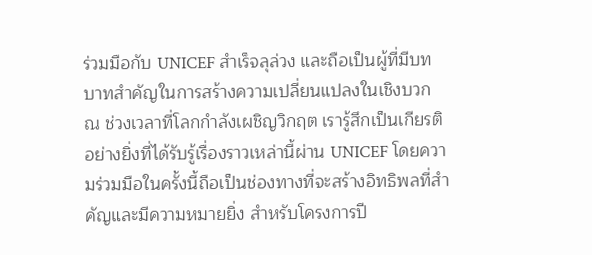ร่วมมือกับ UNICEF สำเร็จลุล่วง และถือเป็นผู้ที่มีบทบาทสำคัญในการสร้างความเปลี่ยนแปลงในเชิงบวก ณ ช่วงเวลาที่โลกกำลังเผชิญวิกฤต เรารู้สึกเป็นเกียรติอย่างยิ่งที่ได้รับรู้เรื่องราวเหล่านี้ผ่าน UNICEF โดยความร่วมมือในครั้งนี้ถือเป็นช่องทางที่จะสร้างอิทธิพลที่สำคัญและมีความหมายยิ่ง สำหรับโครงการปี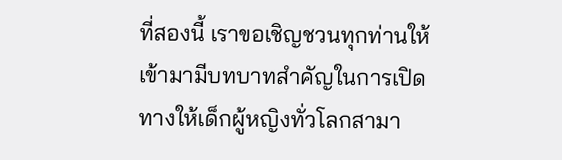ที่สองนี้ เราขอเชิญชวนทุกท่านให้เข้ามามีบทบาทสำคัญในการเปิดทางให้เด็กผู้หญิงทั่วโลกสามา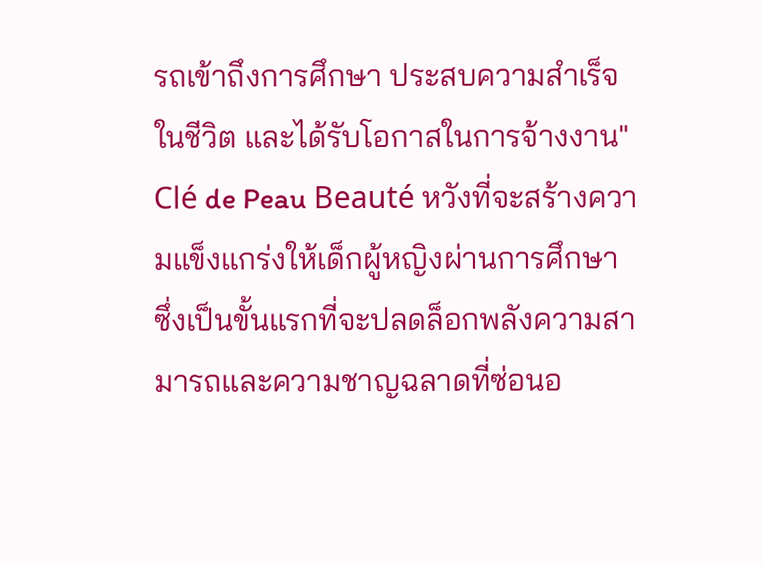รถเข้าถึงการศึกษา ประสบความสำเร็จในชีวิต และได้รับโอกาสในการจ้างงาน"
Clé de Peau Beauté หวังที่จะสร้างความแข็งแกร่งให้เด็กผู้หญิงผ่านการศึกษา ซึ่งเป็นขั้นแรกที่จะปลดล็อกพลังความสามารถและความชาญฉลาดที่ซ่อนอ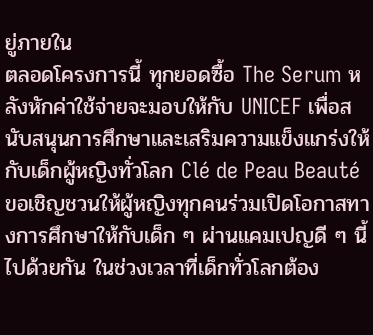ยู่ภายใน
ตลอดโครงการนี้ ทุกยอดซื้อ The Serum หลังหักค่าใช้จ่ายจะมอบให้กับ UNICEF เพื่อสนับสนุนการศึกษาและเสริมความแข็งแกร่งให้กับเด็กผู้หญิงทั่วโลก Clé de Peau Beauté ขอเชิญชวนให้ผู้หญิงทุกคนร่วมเปิดโอกาสทางการศึกษาให้กับเด็ก ๆ ผ่านแคมเปญดี ๆ นี้ไปด้วยกัน ในช่วงเวลาที่เด็กทั่วโลกต้อง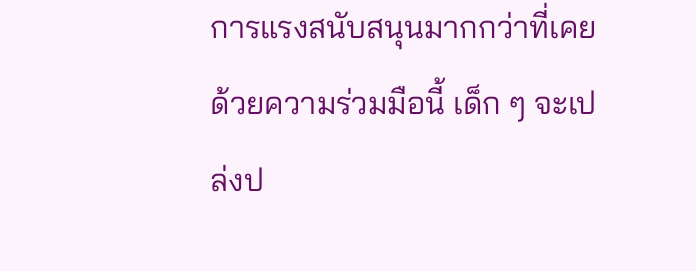การแรงสนับสนุนมากกว่าที่เคย ด้วยความร่วมมือนี้ เด็ก ๆ จะเปล่งป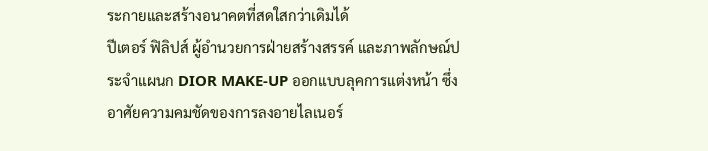ระกายและสร้างอนาคตที่สดใสกว่าเดิมได้
ปีเตอร์ ฟิลิปส์ ผู้อำนวยการฝ่ายสร้างสรรค์ และภาพลักษณ์ประจำแผนก DIOR MAKE-UP ออกแบบลุคการแต่งหน้า ซึ่งอาศัยความคมชัดของการลงอายไลเนอร์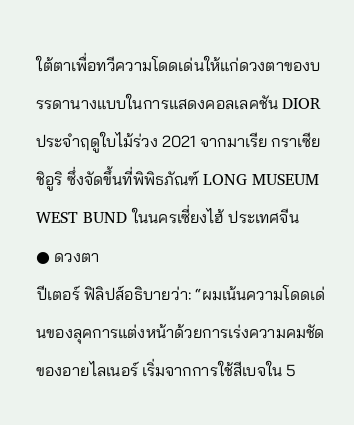ใต้ตาเพื่อทวีความโดดเด่นให้แก่ดวงตาของบรรดานางแบบในการแสดงคอลเลคชัน DIOR ประจำฤดูใบไม้ร่วง 2021 จากมาเรีย กราเซีย ชิอูริ ซึ่งจัดขึ้นที่พิพิธภัณฑ์ LONG MUSEUM WEST BUND ในนครเซี่ยงไฮ้ ประเทศจีน
● ดวงตา
ปีเตอร์ ฟิลิปส์อธิบายว่า: “ผมเน้นความโดดเด่นของลุคการแต่งหน้าด้วยการเร่งความคมชัดของอายไลเนอร์ เริ่มจากการใช้สีเบจใน 5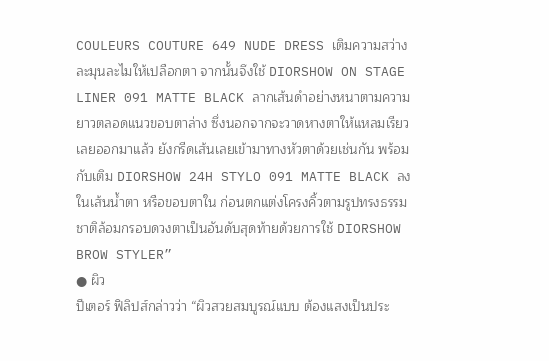COULEURS COUTURE 649 NUDE DRESS เติมความสว่าง ละมุนละไมให้เปลือกตา จากนั้นจึงใช้ DIORSHOW ON STAGE LINER 091 MATTE BLACK ลากเส้นดำอย่างหนาตามความยาวตลอดแนวขอบตาล่าง ซึ่งนอกจากจะวาดหางตาให้แหลมเรียวเลยออกมาแล้ว ยังกรีดเส้นเลยเข้ามาทางหัวตาด้วยเช่นกัน พร้อมกับเติม DIORSHOW 24H STYLO 091 MATTE BLACK ลงในเส้นน้ำตา หรือขอบตาใน ก่อนตกแต่งโครงคิ้วตามรูปทรงธรรมชาติล้อมกรอบดวงตาเป็นอันดับสุดท้ายด้วยการใช้ DIORSHOW BROW STYLER”
● ผิว
ปีเตอร์ ฟิลิปส์กล่าวว่า “ผิวสวยสมบูรณ์แบบ ต้องแสงเป็นประ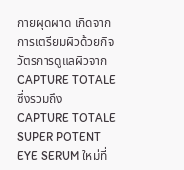กายผุดผาด เกิดจากการเตรียมผิวด้วยกิจวัตรการดูแลผิวจาก CAPTURE TOTALE ซึ่งรวมถึง CAPTURE TOTALE SUPER POTENT EYE SERUM ใหม่ที่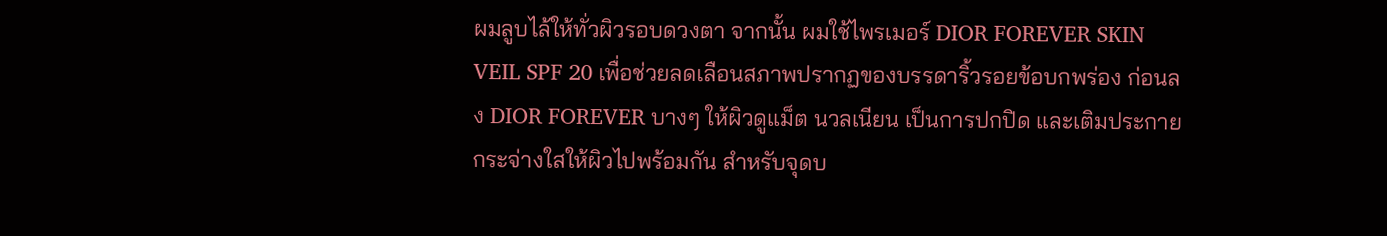ผมลูบไล้ให้ทั่วผิวรอบดวงตา จากนั้น ผมใช้ไพรเมอร์ DIOR FOREVER SKIN VEIL SPF 20 เพื่อช่วยลดเลือนสภาพปรากฏของบรรดาริ้วรอยข้อบกพร่อง ก่อนลง DIOR FOREVER บางๆ ให้ผิวดูแม็ต นวลเนียน เป็นการปกปิด และเติมประกายกระจ่างใสให้ผิวไปพร้อมกัน สำหรับจุดบ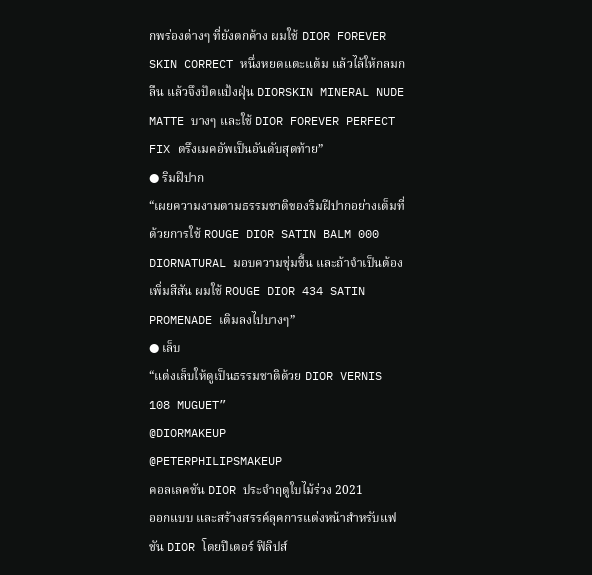กพร่องต่างๆ ที่ยังตกค้าง ผมใช้ DIOR FOREVER SKIN CORRECT หนึ่งหยดแตะแต้ม แล้วไล้ให้กลมกลืน แล้วจึงปัดแป้งฝุ่น DIORSKIN MINERAL NUDE MATTE บางๆ และใช้ DIOR FOREVER PERFECT FIX ตรึงเมคอัพเป็นอันดับสุดท้าย”
● ริมฝีปาก
“เผยความงามตามธรรมชาติของริมฝีปากอย่างเต็มที่ด้วยการใช้ ROUGE DIOR SATIN BALM 000
DIORNATURAL มอบความชุ่มชื้น และถ้าจำเป็นต้องเพิ่มสีสัน ผมใช้ ROUGE DIOR 434 SATIN PROMENADE เติมลงไปบางๆ”
● เล็บ
“แต่งเล็บให้ดูเป็นธรรมชาติด้วย DIOR VERNIS 108 MUGUET”
@DIORMAKEUP
@PETERPHILIPSMAKEUP
คอลเลคชัน DIOR ประจำฤดูใบไม้ร่วง 2021
ออกแบบ และสร้างสรรค์ลุคการแต่งหน้าสำหรับแฟชัน DIOR โดยปีเตอร์ ฟิลิปส์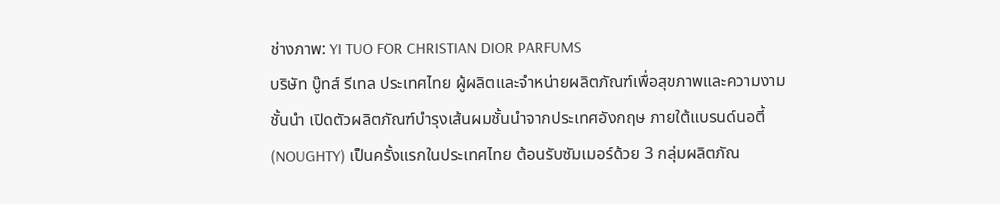ช่างภาพ: YI TUO FOR CHRISTIAN DIOR PARFUMS
บริษัท บู๊ทส์ รีเทล ประเทศไทย ผู้ผลิตและจำหน่ายผลิตภัณฑ์เพื่อสุขภาพและความงามชั้นนำ เปิดตัวผลิตภัณฑ์บำรุงเส้นผมชั้นนำจากประเทศอังกฤษ ภายใต้แบรนด์นอตี้ (NOUGHTY) เป็นครั้งแรกในประเทศไทย ต้อนรับซัมเมอร์ด้วย 3 กลุ่มผลิตภัณ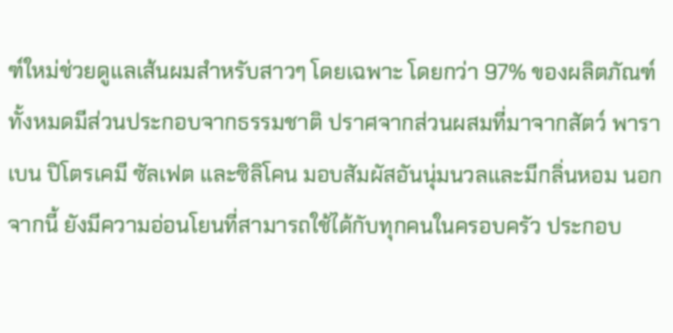ฑ์ใหม่ช่วยดูแลเส้นผมสำหรับสาวๆ โดยเฉพาะ โดยกว่า 97% ของผลิตภัณฑ์ทั้งหมดมีส่วนประกอบจากธรรมชาติ ปราศจากส่วนผสมที่มาจากสัตว์ พาราเบน ปิโตรเคมี ซัลเฟต และซิลิโคน มอบสัมผัสอันนุ่มนวลและมีกลิ่นหอม นอกจากนี้ ยังมีความอ่อนโยนที่สามารถใช้ได้กับทุกคนในครอบครัว ประกอบ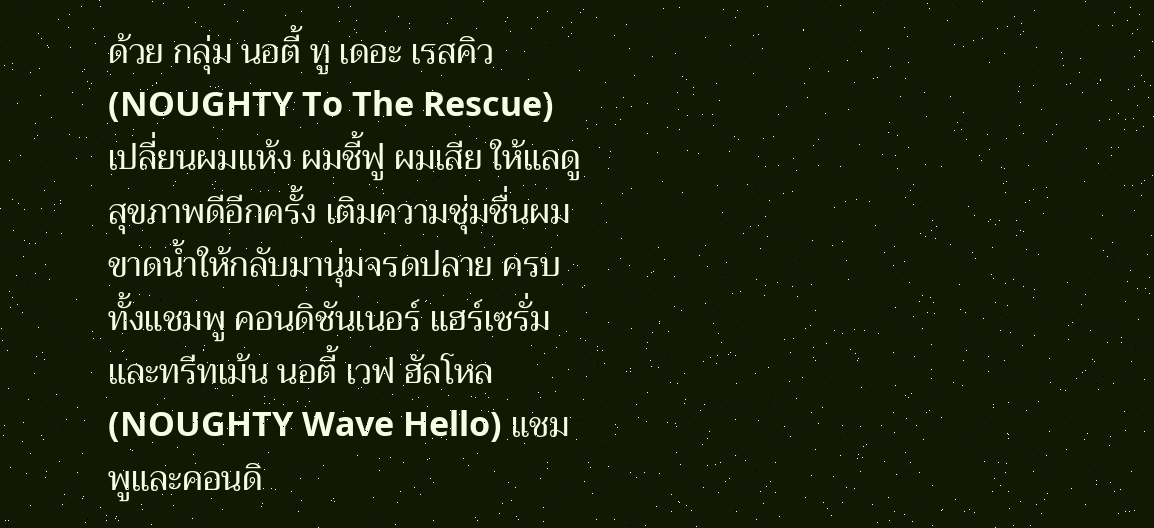ด้วย กลุ่ม นอตี้ ทู เดอะ เรสคิว (NOUGHTY To The Rescue) เปลี่ยนผมแห้ง ผมชี้ฟู ผมเสีย ให้แลดูสุขภาพดีอีกครั้ง เติมความชุ่มชื่นผมขาดน้ำให้กลับมานุ่มจรดปลาย ครบทั้งแชมพู คอนดิชันเนอร์ แฮร์เซรั่ม และทรีทเม้น นอตี้ เวฟ ฮัลโหล (NOUGHTY Wave Hello) แชมพูและคอนดิ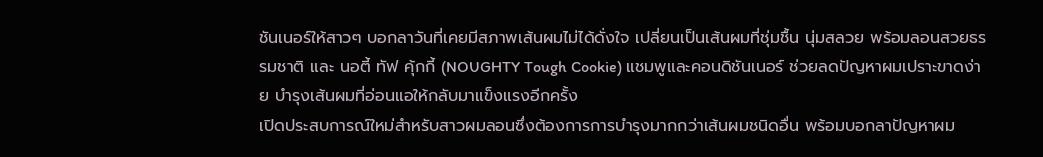ชันเนอร์ให้สาวๆ บอกลาวันที่เคยมีสภาพเส้นผมไม่ได้ดั่งใจ เปลี่ยนเป็นเส้นผมที่ชุ่มชื้น นุ่มสลวย พร้อมลอนสวยธรรมชาติ และ นอตี้ ทัฟ คุ้กกี้ (NOUGHTY Tough Cookie) แชมพูและคอนดิชันเนอร์ ช่วยลดปัญหาผมเปราะขาดง่าย บำรุงเส้นผมที่อ่อนแอให้กลับมาแข็งแรงอีกครั้ง
เปิดประสบการณ์ใหม่สำหรับสาวผมลอนซึ่งต้องการการบำรุงมากกว่าเส้นผมชนิดอื่น พร้อมบอกลาปัญหาผม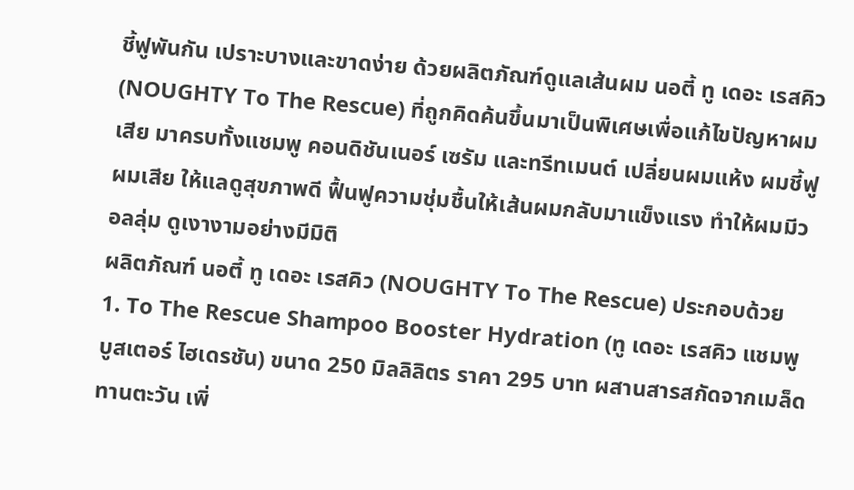ชี้ฟูพันกัน เปราะบางและขาดง่าย ด้วยผลิตภัณฑ์ดูแลเส้นผม นอตี้ ทู เดอะ เรสคิว (NOUGHTY To The Rescue) ที่ถูกคิดค้นขึ้นมาเป็นพิเศษเพื่อแก้ไขปัญหาผมเสีย มาครบทั้งแชมพู คอนดิชันเนอร์ เซรัม และทรีทเมนต์ เปลี่ยนผมแห้ง ผมชี้ฟู ผมเสีย ให้แลดูสุขภาพดี ฟื้นฟูความชุ่มชื้นให้เส้นผมกลับมาแข็งแรง ทำให้ผมมีวอลลุ่ม ดูเงางามอย่างมีมิติ
ผลิตภัณฑ์ นอตี้ ทู เดอะ เรสคิว (NOUGHTY To The Rescue) ประกอบด้วย
1. To The Rescue Shampoo Booster Hydration (ทู เดอะ เรสคิว แชมพู บูสเตอร์ ไฮเดรชัน) ขนาด 250 มิลลิลิตร ราคา 295 บาท ผสานสารสกัดจากเมล็ดทานตะวัน เพิ่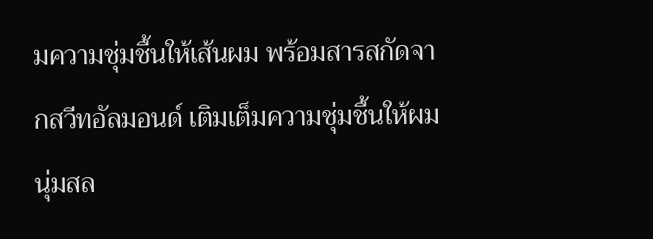มความชุ่มชื้นให้เส้นผม พร้อมสารสกัดจากสวีทอัลมอนด์ เติมเต็มความชุ่มชื้นให้ผมนุ่มสล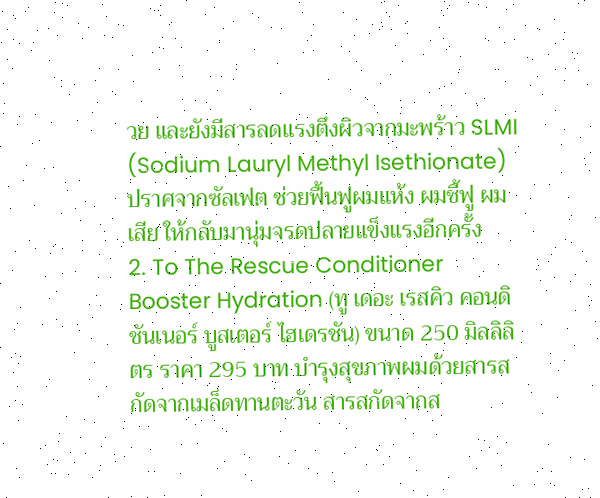วย และยังมีสารลดแรงตึงผิวจากมะพร้าว SLMI (Sodium Lauryl Methyl Isethionate) ปราศจากซัลเฟต ช่วยฟื้นฟูผมแห้ง ผมชี้ฟู ผมเสีย ให้กลับมานุ่มจรดปลายแข็งแรงอีกครั้ง
2. To The Rescue Conditioner Booster Hydration (ทู เดอะ เรสคิว คอนดิชันเนอร์ บูสเตอร์ ไฮเดรชัน) ขนาด 250 มิลลิลิตร ราคา 295 บาท บำรุงสุขภาพผมด้วยสารสกัดจากเมล็ดทานตะวัน สารสกัดจากส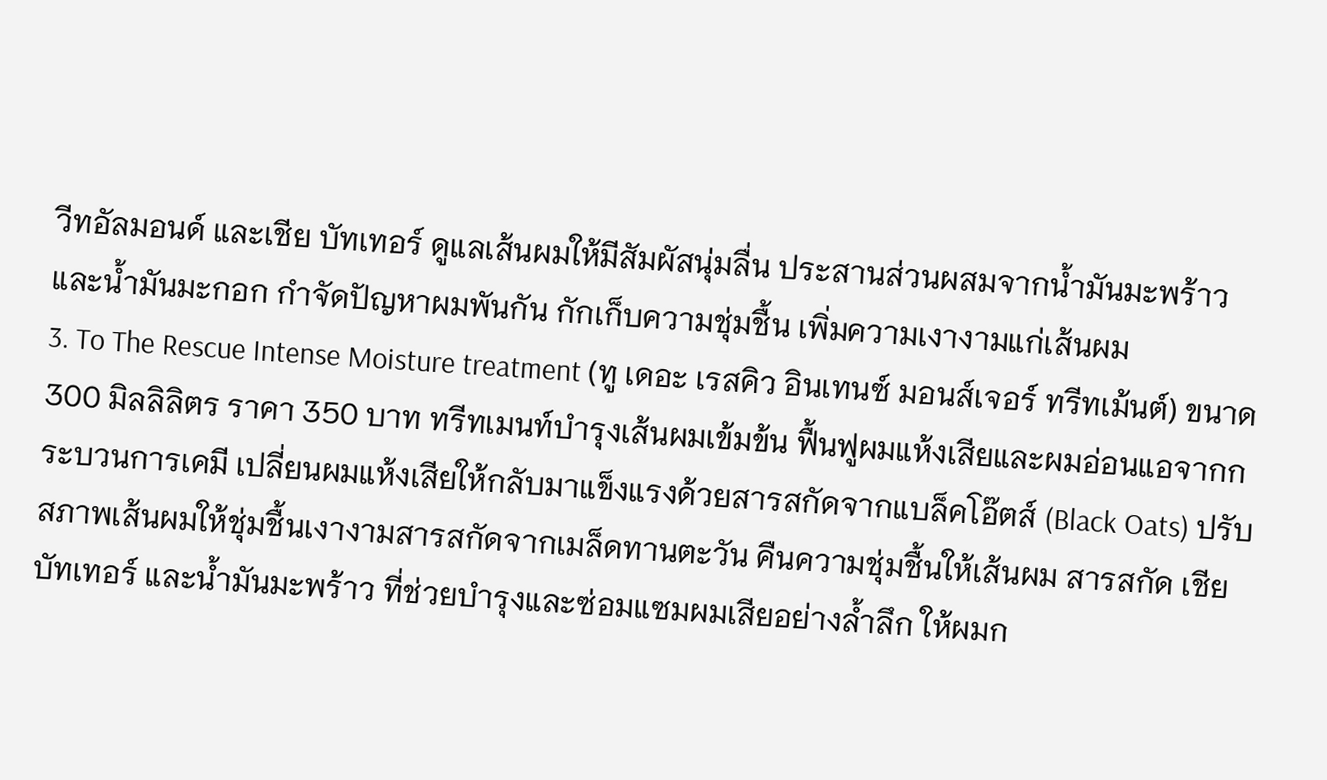วีทอัลมอนด์ และเชีย บัทเทอร์ ดูแลเส้นผมให้มีสัมผัสนุ่มลื่น ประสานส่วนผสมจากน้ำมันมะพร้าวและน้ำมันมะกอก กำจัดปัญหาผมพันกัน กักเก็บความชุ่มชื้น เพิ่มความเงางามแก่เส้นผม
3. To The Rescue Intense Moisture treatment (ทู เดอะ เรสคิว อินเทนซ์ มอนส์เจอร์ ทรีทเม้นต์) ขนาด 300 มิลลิลิตร ราคา 350 บาท ทรีทเมนท์บำรุงเส้นผมเข้มข้น ฟื้นฟูผมแห้งเสียและผมอ่อนแอจากกระบวนการเคมี เปลี่ยนผมแห้งเสียให้กลับมาแข็งแรงด้วยสารสกัดจากแบล็คโอ๊ตส์ (Black Oats) ปรับสภาพเส้นผมให้ชุ่มชื้นเงางามสารสกัดจากเมล็ดทานตะวัน คืนความชุ่มชื้นให้เส้นผม สารสกัด เชีย บัทเทอร์ และน้ำมันมะพร้าว ที่ช่วยบำรุงและซ่อมแซมผมเสียอย่างล้ำลึก ให้ผมก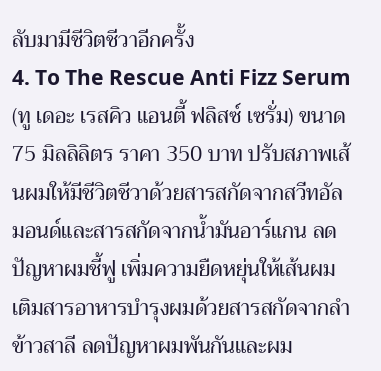ลับมามีชีวิตชีวาอีกครั้ง
4. To The Rescue Anti Fizz Serum (ทู เดอะ เรสคิว แอนตี้ ฟลิสซ์ เซรั่ม) ขนาด 75 มิลลิลิตร ราคา 350 บาท ปรับสภาพเส้นผมให้มีชีวิตชีวาด้วยสารสกัดจากสวีทอัลมอนด์และสารสกัดจากน้ำมันอาร์แกน ลดปัญหาผมชี้ฟู เพิ่มความยืดหยุ่นให้เส้นผม เติมสารอาหารบำรุงผมด้วยสารสกัดจากลำข้าวสาลี ลดปัญหาผมพันกันและผม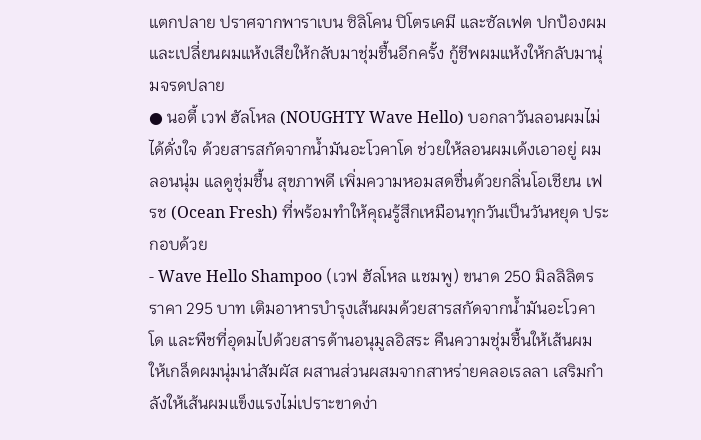แตกปลาย ปราศจากพาราเบน ซิลิโคน ปิโตรเคมี และซัลเฟต ปกป้องผม และเปลี่ยนผมแห้งเสียให้กลับมาชุ่มชื้นอีกครั้ง กู้ชีพผมแห้งให้กลับมานุ่มจรดปลาย
● นอตี้ เวฟ ฮัลโหล (NOUGHTY Wave Hello) บอกลาวันลอนผมไม่ได้ดั่งใจ ด้วยสารสกัดจากน้ำมันอะโวคาโด ช่วยให้ลอนผมเด้งเอาอยู่ ผมลอนนุ่ม แลดูชุ่มชื้น สุขภาพดี เพิ่มความหอมสดชื่นด้วยกลิ่นโอเชียน เฟรช (Ocean Fresh) ที่พร้อมทำให้คุณรู้สึกเหมือนทุกวันเป็นวันหยุด ประกอบด้วย
- Wave Hello Shampoo (เวฟ ฮัลโหล แชมพู) ขนาด 250 มิลลิลิตร ราคา 295 บาท เติมอาหารบำรุงเส้นผมด้วยสารสกัดจากน้ำมันอะโวคาโด และพืชที่อุดมไปด้วยสารต้านอนุมูลอิสระ คืนความชุ่มชื้นให้เส้นผม ให้เกล็ดผมนุ่มน่าสัมผัส ผสานส่วนผสมจากสาหร่ายคลอเรลลา เสริมกำลังให้เส้นผมแข็งแรงไม่เปราะขาดง่า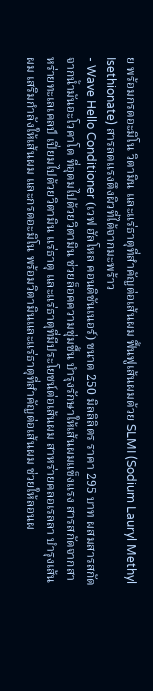ย พร้อมกรดอะมิโน วิตามิน และแร่ธาตุที่สำคัญต่อเส้นผม ฟื้นฟูเส้นผมด้วย SLMI (Sodium Lauryl Methyl Isethionate) สารลดแรงตึงผิวที่ได้จากมะพร้าว
- Wave Hello Conditioner (เวฟ ฮัลโหล คอนดิชันเนอร์) ขนาด 250 มิลลิลิตร ราคา 295 บาท ผสมสารสกัดจากน้ำมันอะโวคาโด ที่อุดมไปด้วยวิตามิน ช่วยล็อคความชุ่มชื้น บำรุงรักษาให้เส้นผมแข็งแรง สารสกัดจากสาหร่ายทะเลเคลป์ เปี่ยมไปด้วยวิตามิน แร่ธาตุ และแร่ธาตุที่มีประโยชน์ต่อเส้นผม สาหร่ายคลอเรลลา บำรุงเส้นผม เสริมกำลังให้เส้นผม และกรดอะมิโน พร้อมวิตามินและแร่ธาตุที่สำคัญต่อเส้นผม ช่วยให้ลอนผ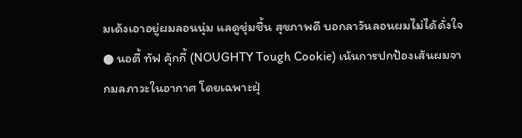มเด้งเอาอยู่ผมลอนนุ่ม แลดูชุ่มชื้น สุขภาพดี บอกลาวันลอนผมไม่ได้ดั่งใจ
● นอตี้ ทัฟ คุ้กกี้ (NOUGHTY Tough Cookie) เน้นการปกป้องเส้นผมจากมลภาวะในอากาศ โดยเฉพาะฝุ่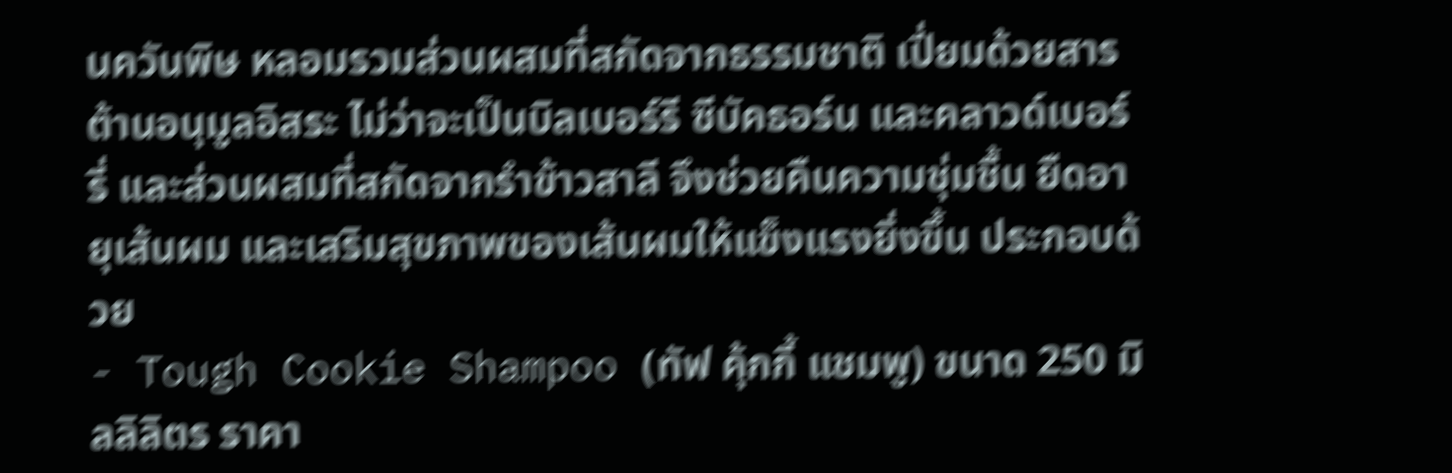นควันพิษ หลอมรวมส่วนผสมที่สกัดจากธรรมชาติ เปี่ยมด้วยสารต้านอนุมูลอิสระ ไม่ว่าจะเป็นบิลเบอร์รี ซีบัคธอร์น และคลาวด์เบอร์รี่ และส่วนผสมที่สกัดจากรำข้าวสาลี จึงช่วยคืนความชุ่มชื้น ยืดอายุเส้นผม และเสริมสุขภาพของเส้นผมให้แข็งแรงยิ่งขึ้น ประกอบด้วย
- Tough Cookie Shampoo (ทัฟ คุ้กกี้ แชมพู) ขนาด 250 มิลลิลิตร ราคา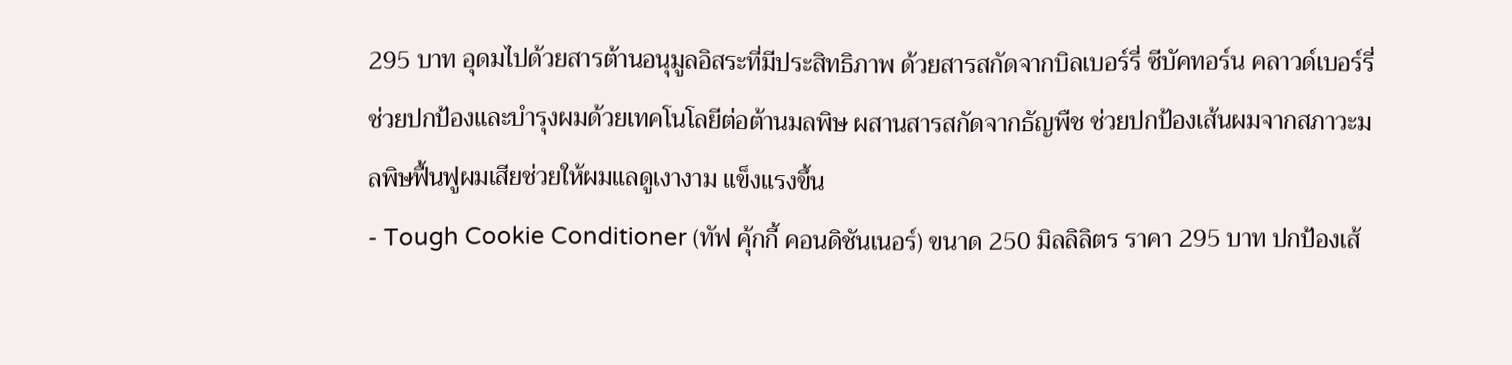295 บาท อุดมไปด้วยสารต้านอนุมูลอิสระที่มีประสิทธิภาพ ด้วยสารสกัดจากบิลเบอร์รี่ ซีบัคทอร์น คลาวด์เบอร์รี่ ช่วยปกป้องและบำรุงผมด้วยเทคโนโลยีต่อต้านมลพิษ ผสานสารสกัดจากธัญพืช ช่วยปกป้องเส้นผมจากสภาวะมลพิษฟื้นฟูผมเสียช่วยให้ผมแลดูเงางาม แข็งแรงขึ้น
- Tough Cookie Conditioner (ทัฟ คุ้กกี้ คอนดิชันเนอร์) ขนาด 250 มิลลิลิตร ราคา 295 บาท ปกป้องเส้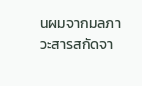นผมจากมลภาวะสารสกัดจา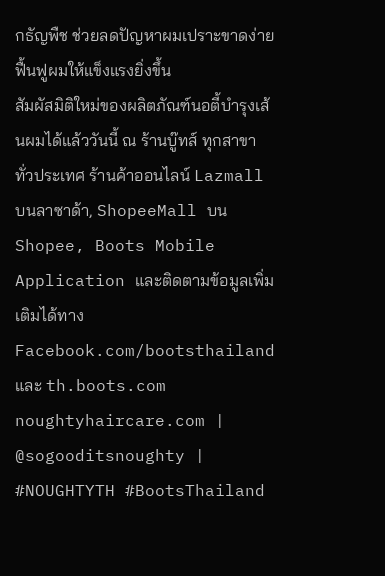กธัญพืช ช่วยลดปัญหาผมเปราะขาดง่าย ฟื้นฟูผมให้แข็งแรงยิ่งขึ้น
สัมผัสมิติใหม่ของผลิตภัณฑ์นอตี้บำรุงเส้นผมได้แล้ววันนี้ ณ ร้านบู๊ทส์ ทุกสาขาทั่วประเทศ ร้านค้าออนไลน์ Lazmall บนลาซาด้า, ShopeeMall บน Shopee, Boots Mobile Application และติดตามข้อมูลเพิ่มเติมได้ทางFacebook.com/bootsthailand และ th.boots.com
noughtyhaircare.com | @sogooditsnoughty | #NOUGHTYTH #BootsThailand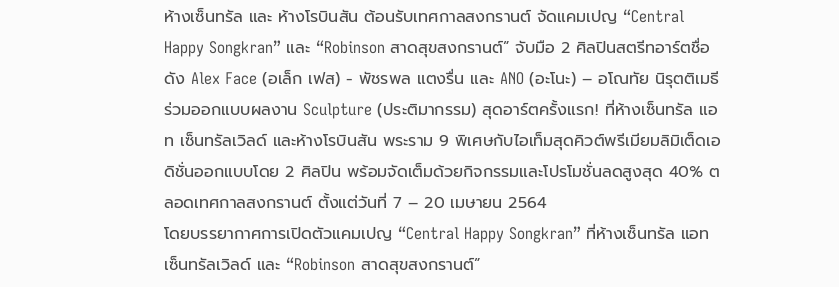ห้างเซ็นทรัล และ ห้างโรบินสัน ต้อนรับเทศกาลสงกรานต์ จัดแคมเปญ “Central Happy Songkran” และ “Robinson สาดสุขสงกรานต์” จับมือ 2 ศิลปินสตรีทอาร์ตชื่อดัง Alex Face (อเล็ก เฟส) - พัชรพล แตงรื่น และ ANO (อะโนะ) – อโณทัย นิรุตติเมธี ร่วมออกแบบผลงาน Sculpture (ประติมากรรม) สุดอาร์ตครั้งแรก! ที่ห้างเซ็นทรัล แอท เซ็นทรัลเวิลด์ และห้างโรบินสัน พระราม 9 พิเศษกับไอเท็มสุดคิวต์พรีเมียมลิมิเต็ดเอดิชั่นออกแบบโดย 2 ศิลปิน พร้อมจัดเต็มด้วยกิจกรรมและโปรโมชั่นลดสูงสุด 40% ตลอดเทศกาลสงกรานต์ ตั้งแต่วันที่ 7 – 20 เมษายน 2564
โดยบรรยากาศการเปิดตัวแคมเปญ “Central Happy Songkran” ที่ห้างเซ็นทรัล แอท เซ็นทรัลเวิลด์ และ “Robinson สาดสุขสงกรานต์”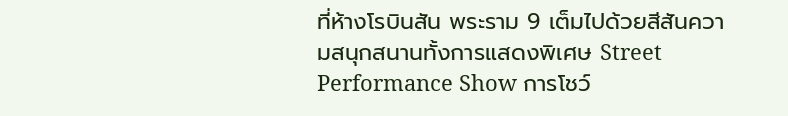ที่ห้างโรบินสัน พระราม 9 เต็มไปด้วยสีสันความสนุกสนานทั้งการแสดงพิเศษ Street Performance Show การโชว์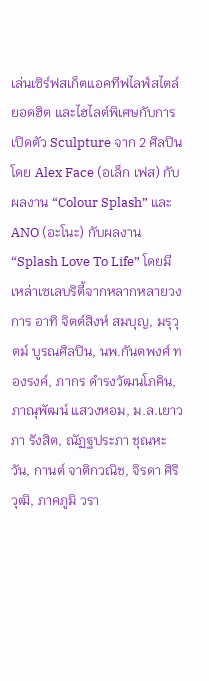เล่นเซิร์ฟสเก็ตแอคทีฟไลฟ์สไตล์ยอดฮิต และไฮไลต์พิเศษกับการเปิดตัว Sculpture จาก 2 ศิลปิน โดย Alex Face (อเล็ก เฟส) กับผลงาน “Colour Splash” และ ANO (อะโนะ) กับผลงาน “Splash Love To Life” โดยมีเหล่าเซเลบริตี้จากหลากหลายวงการ อาทิ จิตต์สิงห์ สมบุญ, มรุวุตม์ บูรณศิลปิน, นพ.กันตพงศ์ ทองรงค์, ภากร ดำรงวัฒนโภคิน, ภาณุพัฒน์ แสวงหอม, ม.ล.เยาวภา รังสิต, ณัฏฐประภา ชุณหะวัน, กานต์ จาติกวณิช, จิรดา ศิริวุฒิ, ภาคภูมิ วรา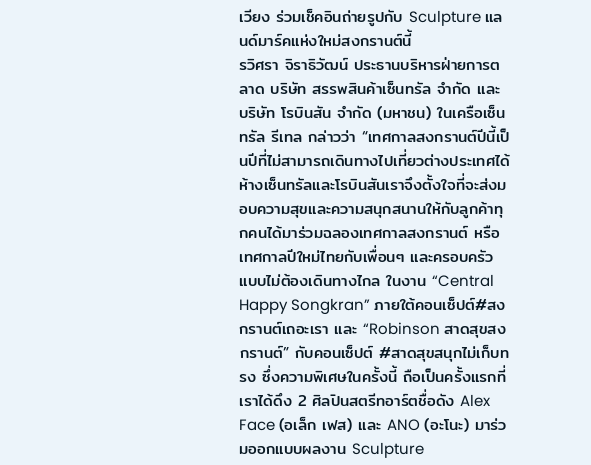เวียง ร่วมเช็คอินถ่ายรูปกับ Sculpture แลนด์มาร์คแห่งใหม่สงกรานต์นี้
รวิศรา จิราธิวัฒน์ ประธานบริหารฝ่ายการตลาด บริษัท สรรพสินค้าเซ็นทรัล จำกัด และ บริษัท โรบินสัน จำกัด (มหาชน) ในเครือเซ็นทรัล รีเทล กล่าวว่า “เทศกาลสงกรานต์ปีนี้เป็นปีที่ไม่สามารถเดินทางไปเที่ยวต่างประเทศได้ ห้างเซ็นทรัลและโรบินสันเราจึงตั้งใจที่จะส่งมอบความสุขและความสนุกสนานให้กับลูกค้าทุกคนได้มาร่วมฉลองเทศกาลสงกรานต์ หรือเทศกาลปีใหม่ไทยกับเพื่อนๆ และครอบครัวแบบไม่ต้องเดินทางไกล ในงาน “Central Happy Songkran” ภายใต้คอนเซ็ปต์#สงกรานต์เถอะเรา และ “Robinson สาดสุขสงกรานต์” กับคอนเซ็ปต์ #สาดสุขสนุกไม่เก็บทรง ซึ่งความพิเศษในครั้งนี้ ถือเป็นครั้งแรกที่เราได้ดึง 2 ศิลปินสตรีทอาร์ตชื่อดัง Alex Face (อเล็ก เฟส) และ ANO (อะโนะ) มาร่วมออกแบบผลงาน Sculpture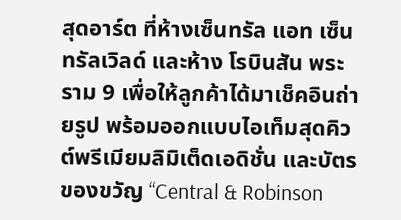สุดอาร์ต ที่ห้างเซ็นทรัล แอท เซ็นทรัลเวิลด์ และห้าง โรบินสัน พระราม 9 เพื่อให้ลูกค้าได้มาเช็คอินถ่ายรูป พร้อมออกแบบไอเท็มสุดคิวต์พรีเมียมลิมิเต็ดเอดิชั่น และบัตรของขวัญ “Central & Robinson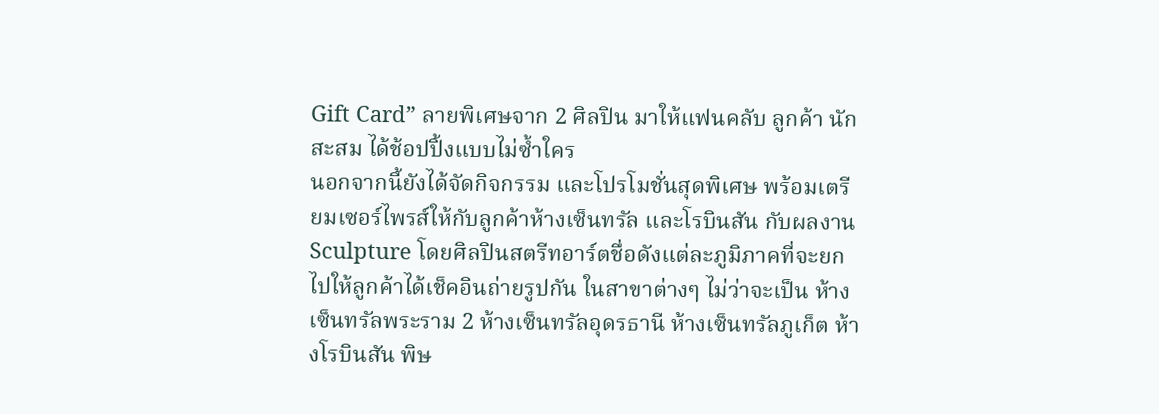Gift Card” ลายพิเศษจาก 2 ศิลปิน มาให้แฟนคลับ ลูกค้า นักสะสม ได้ช้อปปิ้งแบบไม่ซ้ำใคร
นอกจากนี้ยังได้จัดกิจกรรม และโปรโมชั่นสุดพิเศษ พร้อมเตรียมเซอร์ไพรส์ให้กับลูกค้าห้างเซ็นทรัล และโรบินสัน กับผลงาน Sculpture โดยศิลปินสตรีทอาร์ตชื่อดังแต่ละภูมิภาคที่จะยกไปให้ลูกค้าได้เช็คอินถ่ายรูปกัน ในสาขาต่างๆ ไม่ว่าจะเป็น ห้างเซ็นทรัลพระราม 2 ห้างเซ็นทรัลอุดรธานี ห้างเซ็นทรัลภูเก็ต ห้างโรบินสัน พิษ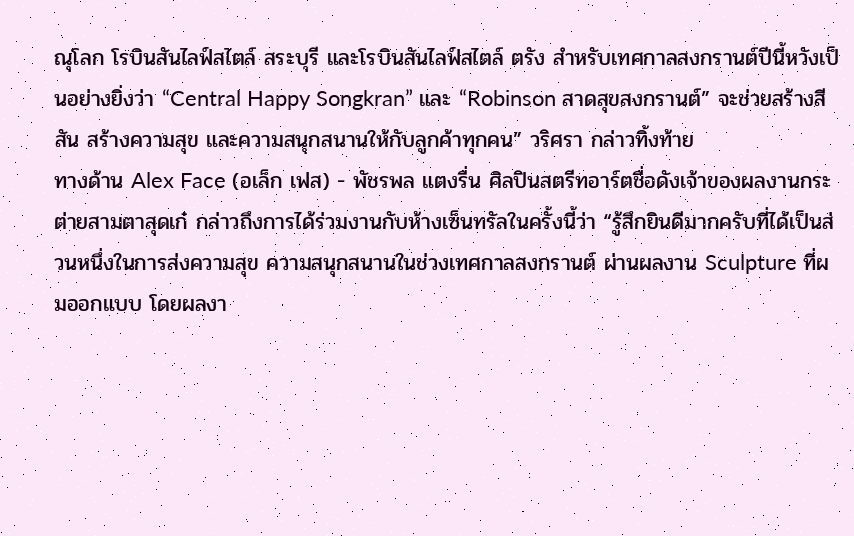ณุโลก โรบินสันไลฟ์สไตล์ สระบุรี และโรบินสันไลฟ์สไตล์ ตรัง สำหรับเทศกาลสงกรานต์ปีนี้หวังเป็นอย่างยิ่งว่า “Central Happy Songkran” และ “Robinson สาดสุขสงกรานต์” จะช่วยสร้างสีสัน สร้างความสุข และความสนุกสนานให้กับลูกค้าทุกคน” วริศรา กล่าวทิ้งท้าย
ทางด้าน Alex Face (อเล็ก เฟส) - พัชรพล แตงรื่น ศิลปินสตรีทอาร์ตชื่อดังเจ้าของผลงานกระต่ายสามตาสุดเก๋ กล่าวถึงการได้ร่วมงานกับห้างเซ็นทรัลในครั้งนี้ว่า “รู้สึกยินดีมากครับที่ได้เป็นส่วนหนึ่งในการส่งความสุข ความสนุกสนานในช่วงเทศกาลสงกรานต์ ผ่านผลงาน Sculpture ที่ผมออกแบบ โดยผลงา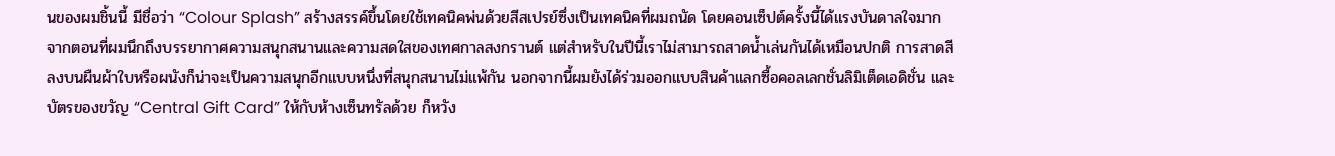นของผมชิ้นนี้ มีชื่อว่า “Colour Splash” สร้างสรรค์ขึ้นโดยใช้เทคนิคพ่นด้วยสีสเปรย์ซึ่งเป็นเทคนิคที่ผมถนัด โดยคอนเซ็ปต์ครั้งนี้ได้แรงบันดาลใจมากจากตอนที่ผมนึกถึงบรรยากาศความสนุกสนานและความสดใสของเทศกาลสงกรานต์ แต่สำหรับในปีนี้เราไม่สามารถสาดน้ำเล่นกันได้เหมือนปกติ การสาดสีลงบนผืนผ้าใบหรือผนังก็น่าจะเป็นความสนุกอีกแบบหนึ่งที่สนุกสนานไม่แพ้กัน นอกจากนี้ผมยังได้ร่วมออกแบบสินค้าแลกซื้อคอลเลกชั่นลิมิเต็ดเอดิชั่น และบัตรของขวัญ “Central Gift Card” ให้กับห้างเซ็นทรัลด้วย ก็หวัง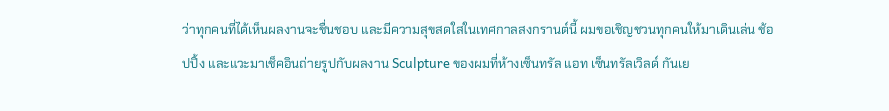ว่าทุกคนที่ได้เห็นผลงานจะชื่นชอบ และมีความสุขสดใสในเทศกาลสงกรานต์นี้ ผมขอเชิญชวนทุกคนให้มาเดินเล่น ช้อปปิ้ง และแวะมาเช็คอินถ่ายรูปกับผลงาน Sculpture ของผมที่ห้างเซ็นทรัล แอท เซ็นทรัลเวิลด์ กันเย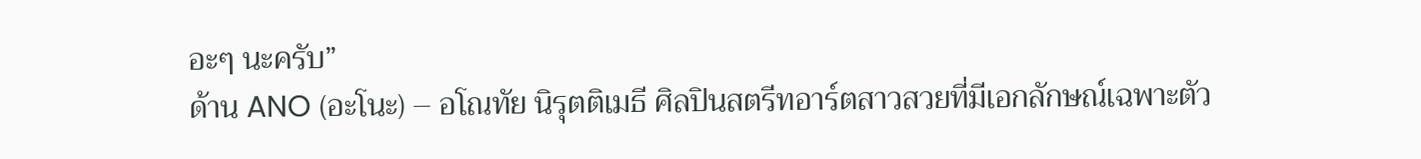อะๆ นะครับ”
ด้าน ANO (อะโนะ) – อโณทัย นิรุตติเมธี ศิลปินสตรีทอาร์ตสาวสวยที่มีเอกลักษณ์เฉพาะตัว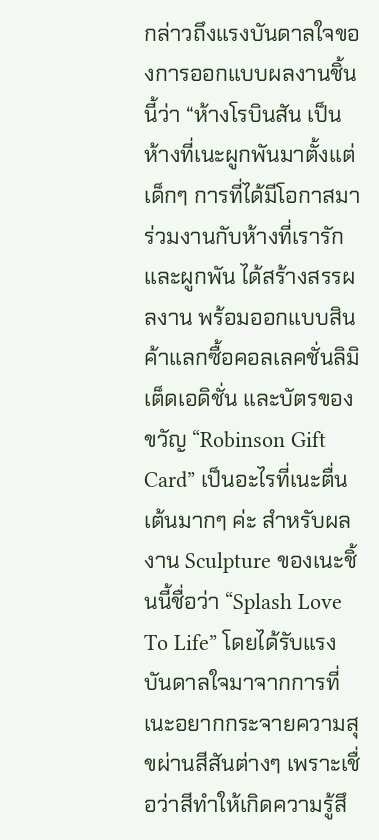กล่าวถึงแรงบันดาลใจของการออกแบบผลงานชิ้นนี้ว่า “ห้างโรบินสัน เป็นห้างที่เนะผูกพันมาตั้งแต่เด็กๆ การที่ได้มีโอกาสมาร่วมงานกับห้างที่เรารักและผูกพัน ได้สร้างสรรผลงาน พร้อมออกแบบสินค้าแลกซื้อคอลเลคชั่นลิมิเต็ดเอดิชั่น และบัตรของขวัญ “Robinson Gift Card” เป็นอะไรที่เนะตื่นเต้นมากๆ ค่ะ สำหรับผลงาน Sculpture ของเนะชิ้นนี้ชื่อว่า “Splash Love To Life” โดยได้รับแรงบันดาลใจมาจากการที่เนะอยากกระจายความสุขผ่านสีสันต่างๆ เพราะเชื่อว่าสีทำให้เกิดความรู้สึ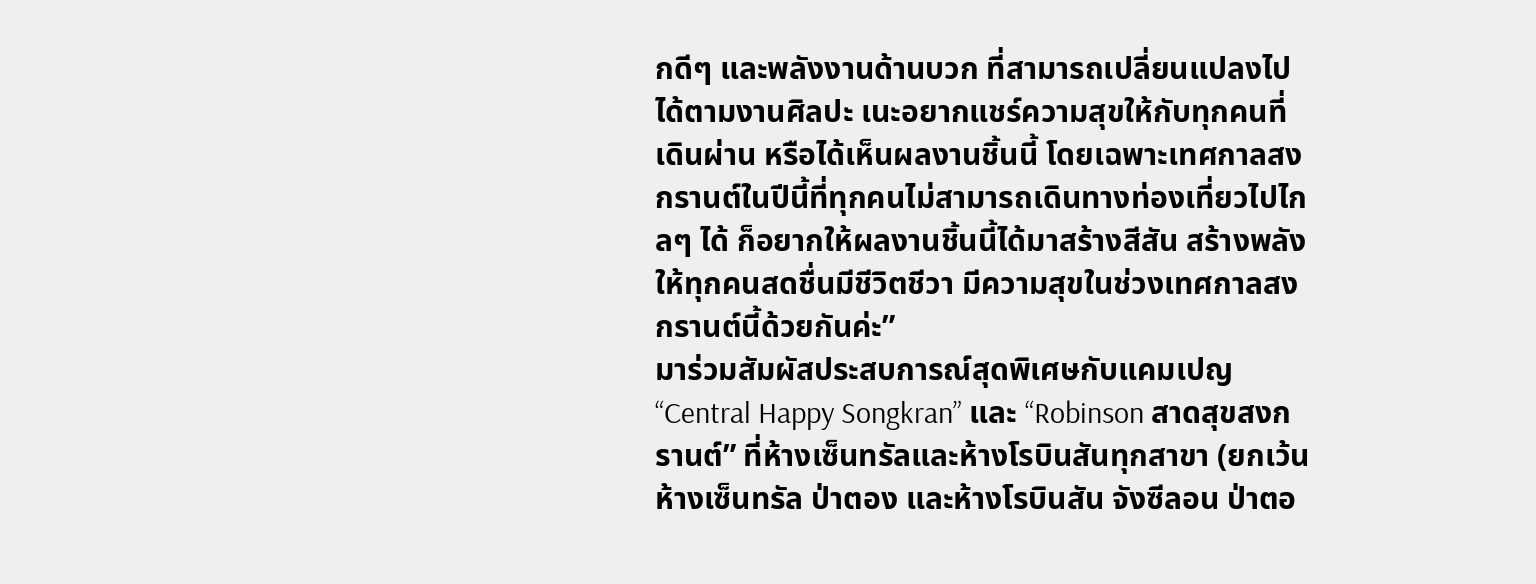กดีๆ และพลังงานด้านบวก ที่สามารถเปลี่ยนแปลงไปได้ตามงานศิลปะ เนะอยากแชร์ความสุขให้กับทุกคนที่เดินผ่าน หรือได้เห็นผลงานชิ้นนี้ โดยเฉพาะเทศกาลสงกรานต์ในปีนี้ที่ทุกคนไม่สามารถเดินทางท่องเที่ยวไปไกลๆ ได้ ก็อยากให้ผลงานชิ้นนี้ได้มาสร้างสีสัน สร้างพลัง ให้ทุกคนสดชื่นมีชีวิตชีวา มีความสุขในช่วงเทศกาลสงกรานต์นี้ด้วยกันค่ะ”
มาร่วมสัมผัสประสบการณ์สุดพิเศษกับแคมเปญ “Central Happy Songkran” และ “Robinson สาดสุขสงกรานต์” ที่ห้างเซ็นทรัลและห้างโรบินสันทุกสาขา (ยกเว้นห้างเซ็นทรัล ป่าตอง และห้างโรบินสัน จังซีลอน ป่าตอ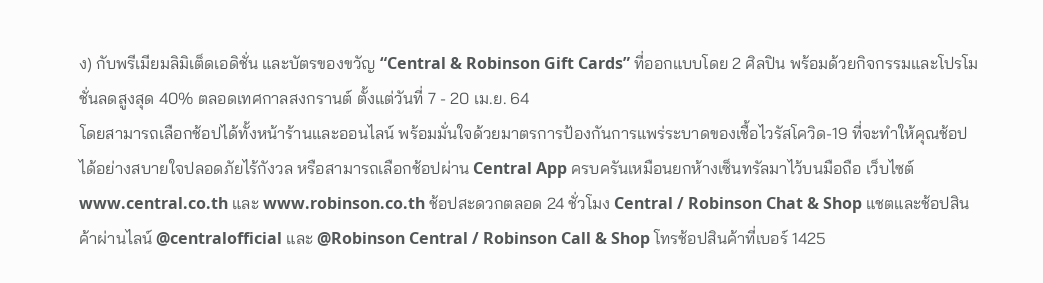ง) กับพรีเมียมลิมิเต็ดเอดิชั่น และบัตรของขวัญ “Central & Robinson Gift Cards” ที่ออกแบบโดย 2 ศิลปิน พร้อมด้วยกิจกรรมและโปรโมชั่นลดสูงสุด 40% ตลอดเทศกาลสงกรานต์ ตั้งแต่วันที่ 7 - 20 เม.ย. 64
โดยสามารถเลือกช้อปได้ทั้งหน้าร้านและออนไลน์ พร้อมมั่นใจด้วยมาตรการป้องกันการแพร่ระบาดของเชื้อไวรัสโควิด-19 ที่จะทำให้คุณช้อปได้อย่างสบายใจปลอดภัยไร้กังวล หรือสามารถเลือกช้อปผ่าน Central App ครบครันเหมือนยกห้างเซ็นทรัลมาไว้บนมือถือ เว็บไซต์ www.central.co.th และ www.robinson.co.th ช้อปสะดวกตลอด 24 ชั่วโมง Central / Robinson Chat & Shop แชตและช้อปสินค้าผ่านไลน์ @centralofficial และ @Robinson Central / Robinson Call & Shop โทรช้อปสินค้าที่เบอร์ 1425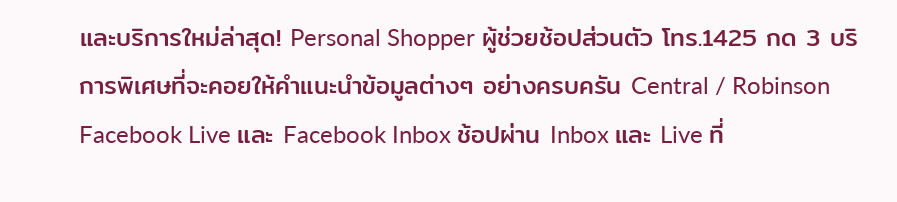และบริการใหม่ล่าสุด! Personal Shopper ผู้ช่วยช้อปส่วนตัว โทร.1425 กด 3 บริการพิเศษที่จะคอยให้คำแนะนำข้อมูลต่างๆ อย่างครบครัน Central / Robinson Facebook Live และ Facebook Inbox ช้อปผ่าน Inbox และ Live ที่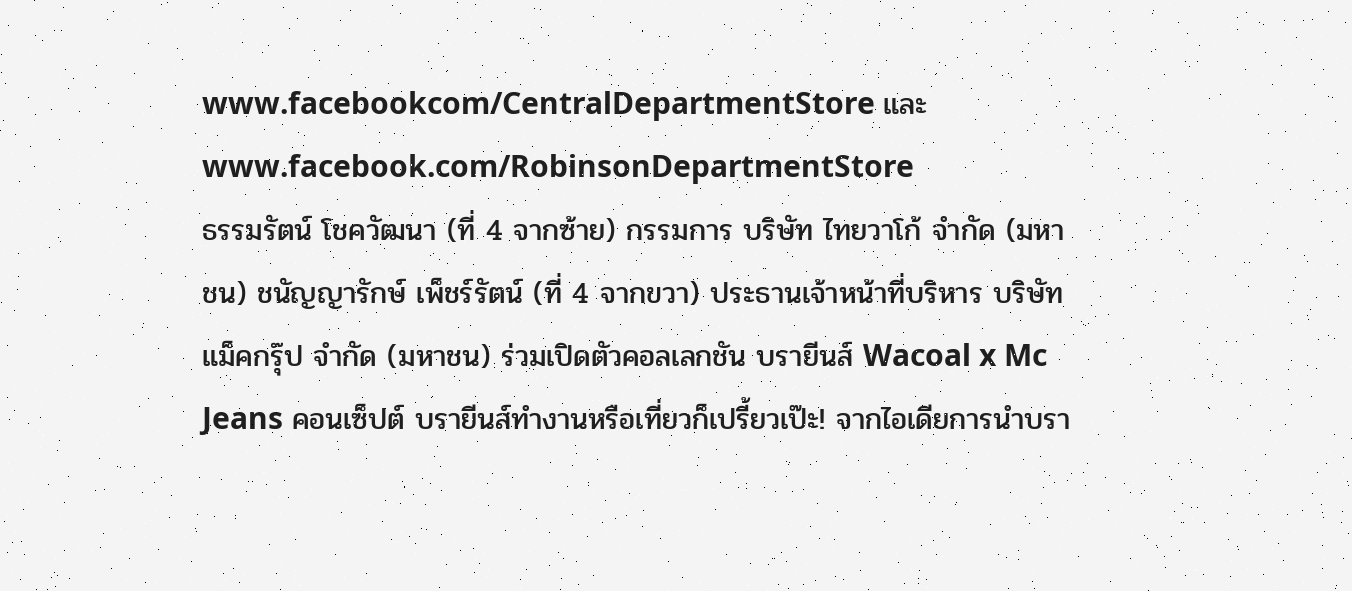www.facebookcom/CentralDepartmentStore และ www.facebook.com/RobinsonDepartmentStore
ธรรมรัตน์ โชควัฒนา (ที่ 4 จากซ้าย) กรรมการ บริษัท ไทยวาโก้ จำกัด (มหาชน) ชนัญญารักษ์ เพ็ชร์รัตน์ (ที่ 4 จากขวา) ประธานเจ้าหน้าที่บริหาร บริษัท แม็คกรุ๊ป จำกัด (มหาชน) ร่วมเปิดตัวคอลเลกชัน บรายีนส์ Wacoal x Mc Jeans คอนเซ็ปต์ บรายีนส์ทำงานหรือเที่ยวก็เปรี้ยวเป๊ะ! จากไอเดียการนำบรา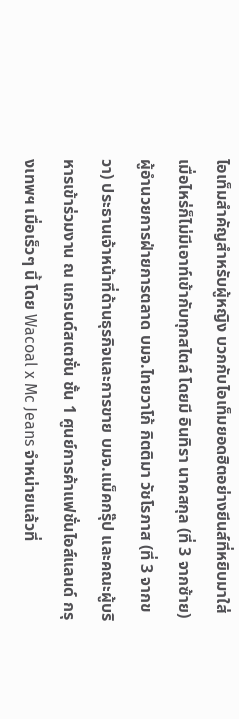ไอเท็มสำคัญสำหรับผู้หญิง บวกกับไอเท็มยอดฮิตอย่างยีนส์ที่หยิบมาใส่เมื่อไหร่ก็ไม่มีเอาท์เข้ากับทุกสไตล์ โดยมี อินทิรา นาคสกุล (ที่ 3 จากซ้าย) ผู้อำนวยการฝ่ายการตลาด บมจ.ไทยวาโก้ กิตติมา วัชโรภาส (ที่ 3 จากขวา) ประธานเจ้าหน้าที่ด้านธุรกิจและการขาย บมจ.แม็คกรุ๊ป และคณะผู้บริหารเข้าร่วมงาน ณ แกรนด์สเตชั่น ชั้น 1 ศูนย์การค้าแฟชั่นไอส์แลนด์ กรุงเทพฯ เมื่อเร็วๆ นี้ โดย Wacoal x Mc Jeans จำหน่ายแล้วที่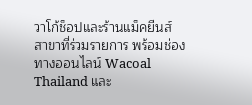วาโก้ช็อปและร้านแม็คยีนส์ สาขาที่ร่วมรายการ พร้อมช่องทางออนไลน์ Wacoal Thailand และ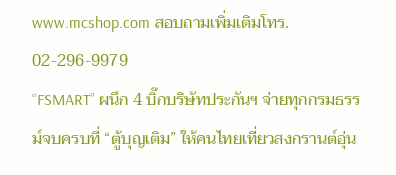www.mcshop.com สอบถามเพิ่มเติมโทร. 02-296-9979
“FSMART” ผนึก 4 บิ๊กบริษัทประกันฯ จ่ายทุกกรมธรรม์จบครบที่ “ตู้บุญเติม” ให้คนไทยเที่ยวสงกรานต์อุ่น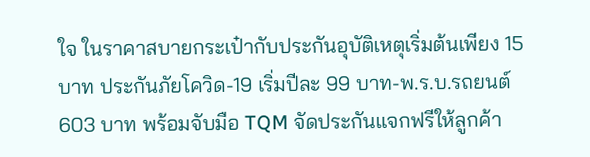ใจ ในราคาสบายกระเป๋ากับประกันอุบัติเหตุเริ่มต้นเพียง 15บาท ประกันภัยโควิด-19 เริ่มปีละ 99 บาท-พ.ร.บ.รถยนต์ 603 บาท พร้อมจับมือ TQM จัดประกันแจกฟรีให้ลูกค้า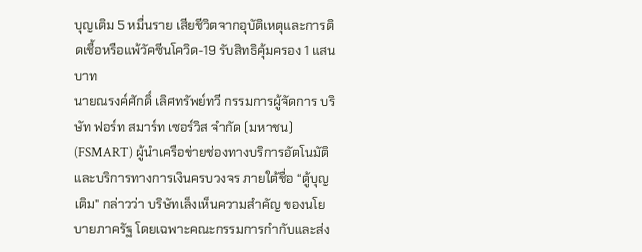บุญเติม 5 หมื่นราย เสียชีวิตจากอุบัติเหตุและการติดเชื้อหรือแพ้วัคซีนโควิด-19 รับสิทธิคุ้มครอง 1 แสนบาท
นายณรงค์ศักดิ์ เลิศทรัพย์ทวี กรรมการผู้จัดการ บริษัท ฟอร์ท สมาร์ท เซอร์วิส จำกัด (มหาชน) (FSMART) ผู้นำเครือข่ายช่องทางบริการอัตโนมัติ และบริการทางการเงินครบวงจร ภายใต้ชื่อ “ตู้บุญเติม" กล่าวว่า บริษัทเล็งเห็นความสำคัญ ของนโยบายภาครัฐ โดยเฉพาะคณะกรรมการกำกับและส่ง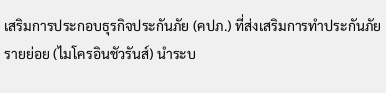เสริมการประกอบธุรกิจประกันภัย (คปภ.) ที่ส่งเสริมการทำประกันภัยรายย่อย (ไมโครอินชัวรันส์) นำระบ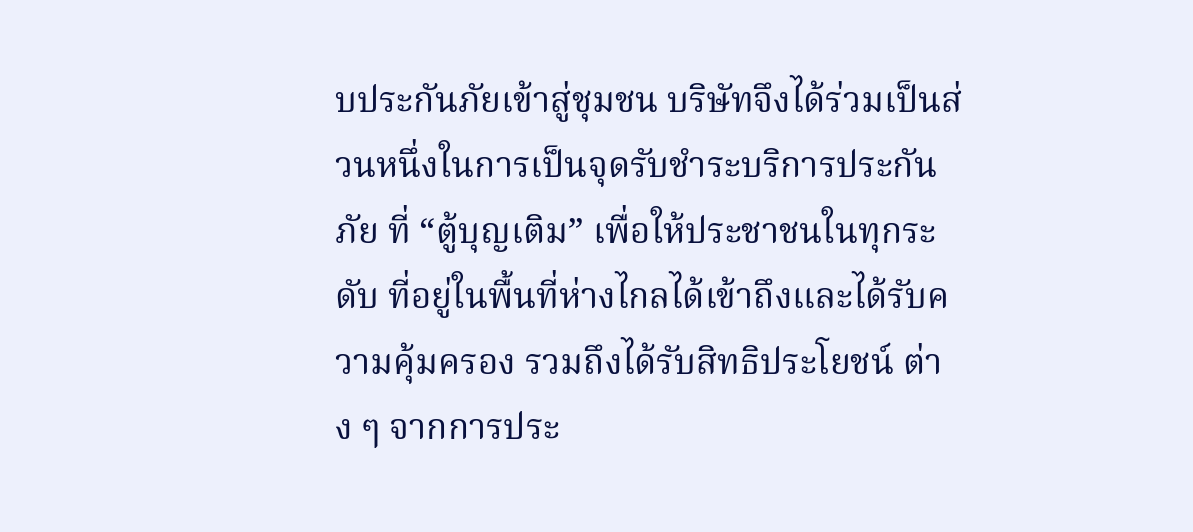บประกันภัยเข้าสู่ชุมชน บริษัทจึงได้ร่วมเป็นส่วนหนึ่งในการเป็นจุดรับชำระบริการประกันภัย ที่ “ตู้บุญเติม” เพื่อให้ประชาชนในทุกระดับ ที่อยู่ในพื้นที่ห่างไกลได้เข้าถึงและได้รับความคุ้มครอง รวมถึงได้รับสิทธิประโยชน์ ต่าง ๆ จากการประ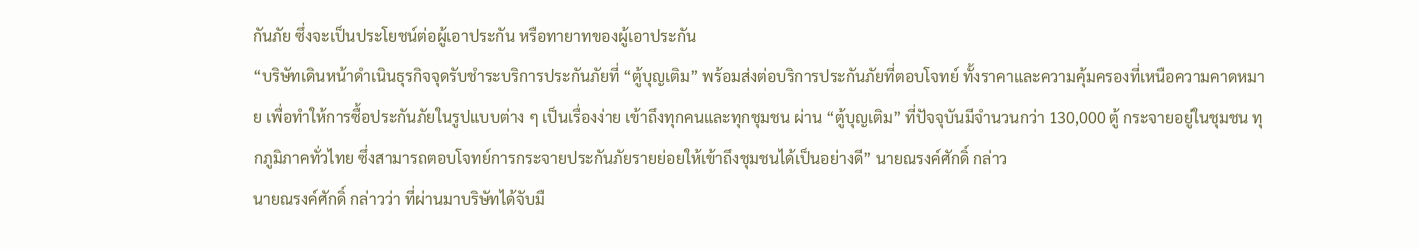กันภัย ซึ่งจะเป็นประโยชน์ต่อผู้เอาประกัน หรือทายาทของผู้เอาประกัน
“บริษัทเดินหน้าดำเนินธุรกิจจุดรับชำระบริการประกันภัยที่ “ตู้บุญเติม” พร้อมส่งต่อบริการประกันภัยที่ตอบโจทย์ ทั้งราคาและความคุ้มครองที่เหนือความคาดหมาย เพื่อทำให้การซื้อประกันภัยในรูปแบบต่าง ๆ เป็นเรื่องง่าย เข้าถึงทุกคนและทุกชุมชน ผ่าน “ตู้บุญเติม” ที่ปัจจุบันมีจำนวนกว่า 130,000 ตู้ กระจายอยู่ในชุมชน ทุกภูมิภาคทั่วไทย ซึ่งสามารถตอบโจทย์การกระจายประกันภัยรายย่อยให้เข้าถึงชุมชนได้เป็นอย่างดี” นายณรงค์ศักดิ์ กล่าว
นายณรงค์ศักดิ์ กล่าวว่า ที่ผ่านมาบริษัทได้จับมื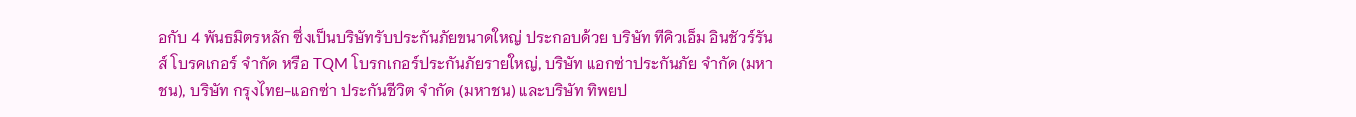อกับ 4 พันธมิตรหลัก ซึ่งเป็นบริษัทรับประกันภัยขนาดใหญ่ ประกอบด้วย บริษัท ทีคิวเอ็ม อินชัวร์รันส์ โบรคเกอร์ จำกัด หรือ TQM โบรกเกอร์ประกันภัยรายใหญ่, บริษัท แอกซ่าประกันภัย จำกัด (มหาชน), บริษัท กรุงไทย-แอกซ่า ประกันชีวิต จำกัด (มหาชน) และบริษัท ทิพยป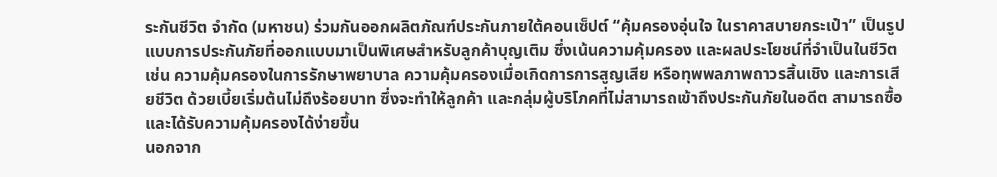ระกันชีวิต จำกัด (มหาชน) ร่วมกันออกผลิตภัณฑ์ประกันภายใต้คอนเซ็ปต์ “คุ้มครองอุ่นใจ ในราคาสบายกระเป๋า” เป็นรูปแบบการประกันภัยที่ออกแบบมาเป็นพิเศษสำหรับลูกค้าบุญเติม ซึ่งเน้นความคุ้มครอง และผลประโยชน์ที่จำเป็นในชีวิต เช่น ความคุ้มครองในการรักษาพยาบาล ความคุ้มครองเมื่อเกิดการการสูญเสีย หรือทุพพลภาพถาวรสิ้นเชิง และการเสียชีวิต ด้วยเบี้ยเริ่มต้นไม่ถึงร้อยบาท ซึ่งจะทำให้ลูกค้า และกลุ่มผู้บริโภคที่ไม่สามารถเข้าถึงประกันภัยในอดีต สามารถซื้อและได้รับความคุ้มครองได้ง่ายขึ้น
นอกจาก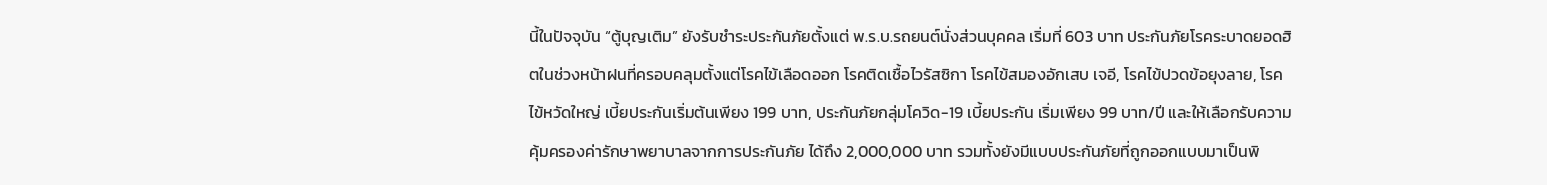นี้ในปัจจุบัน “ตู้บุญเติม” ยังรับชำระประกันภัยตั้งแต่ พ.ร.บ.รถยนต์นั่งส่วนบุคคล เริ่มที่ 603 บาท ประกันภัยโรคระบาดยอดฮิตในช่วงหน้าฝนที่ครอบคลุมตั้งแต่โรคไข้เลือดออก โรคติดเชื้อไวรัสซิกา โรคไข้สมองอักเสบ เจอี, โรคไข้ปวดข้อยุงลาย, โรคไข้หวัดใหญ่ เบี้ยประกันเริ่มต้นเพียง 199 บาท, ประกันภัยกลุ่มโควิด-19 เบี้ยประกัน เริ่มเพียง 99 บาท/ปี และให้เลือกรับความคุ้มครองค่ารักษาพยาบาลจากการประกันภัย ได้ถึง 2,000,000 บาท รวมทั้งยังมีแบบประกันภัยที่ถูกออกแบบมาเป็นพิ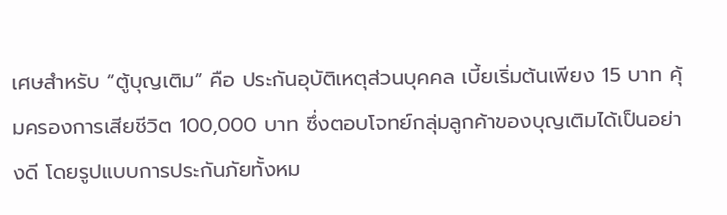เศษสำหรับ “ตู้บุญเติม” คือ ประกันอุบัติเหตุส่วนบุคคล เบี้ยเริ่มต้นเพียง 15 บาท คุ้มครองการเสียชีวิต 100,000 บาท ซึ่งตอบโจทย์กลุ่มลูกค้าของบุญเติมได้เป็นอย่างดี โดยรูปแบบการประกันภัยทั้งหม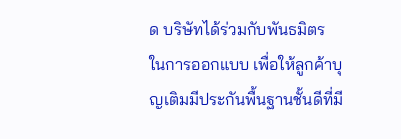ด บริษัทได้ร่วมกับพันธมิตร ในการออกแบบ เพื่อให้ลูกค้าบุญเติมมีประกันพื้นฐานชั้นดีที่มี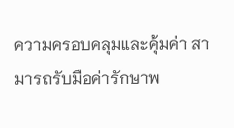ความครอบคลุมและคุ้มค่า สามารถรับมือค่ารักษาพ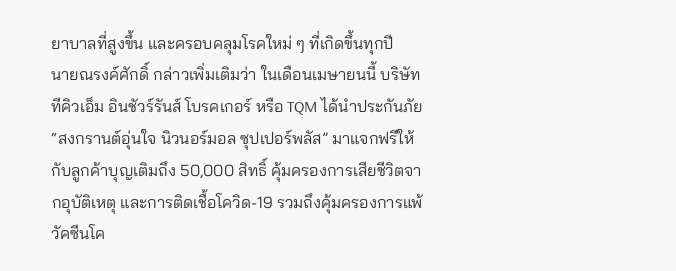ยาบาลที่สูงขึ้น และครอบคลุมโรคใหม่ ๆ ที่เกิดขึ้นทุกปี
นายณรงค์ศักดิ์ กล่าวเพิ่มเติมว่า ในเดือนเมษายนนี้ บริษัท ทีคิวเอ็ม อินชัวร์รันส์ โบรคเกอร์ หรือ TQM ได้นำประกันภัย “สงกรานต์อุ่นใจ นิวนอร์มอล ซุปเปอร์พลัส” มาแจกฟรีให้กับลูกค้าบุญเติมถึง 50,000 สิทธิ์ คุ้มครองการเสียชีวิตจากอุบัติเหตุ และการติดเชื้อโควิด-19 รวมถึงคุ้มครองการแพ้วัคซีนโค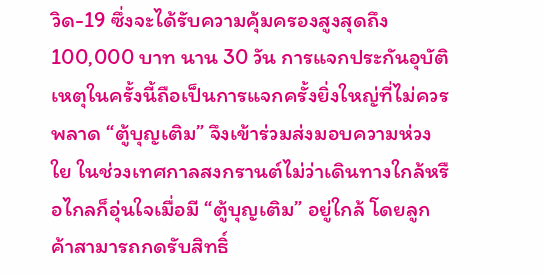วิด-19 ซึ่งจะได้รับความคุ้มครองสูงสุดถึง 100,000 บาท นาน 30 วัน การแจกประกันอุบัติเหตุในครั้งนี้ถือเป็นการแจกครั้งยิ่งใหญ่ที่ไม่ควรพลาด “ตู้บุญเติม” จึงเข้าร่วมส่งมอบความห่วงใย ในช่วงเทศกาลสงกรานต์ไม่ว่าเดินทางใกล้หรือไกลก็อุ่นใจเมื่อมี “ตู้บุญเติม” อยู่ใกล้ โดยลูกค้าสามารถกดรับสิทธิ์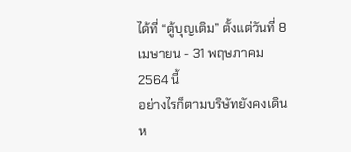ได้ที่ “ตู้บุญเติม” ตั้งแต่วันที่ 8 เมษายน - 31 พฤษภาคม 2564 นี้
อย่างไรก็ตามบริษัทยังคงเดินห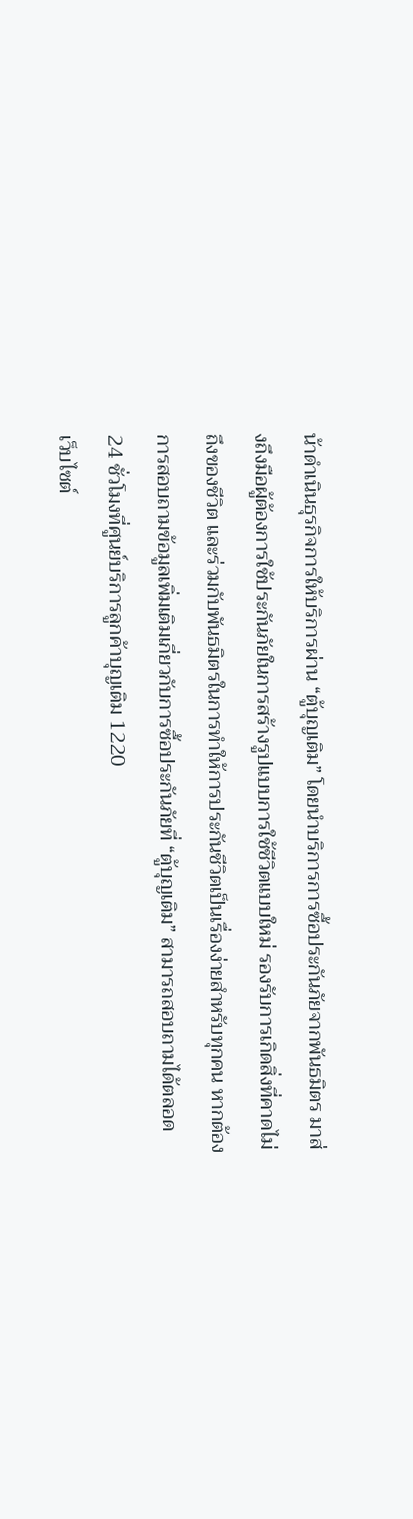น้าดำเนินธุรกิจการให้บริการผ่าน “ตู้บุญเติม” โดยนำบริการการซื้อประกันภัยจากพันธมิตร มาส่งถึงมือผู้ต้องการใช้ประกันภัยในการสร้างรูปแบบการใช้ชีวิตแบบใหม่ รองรับการเกิดสิ่งที่คาดไม่ถึงของชีวิต และร่วมกับพันธมิตรในการทำให้การประกันชีวิตเป็นเรื่องง่ายสำหรับทุกคน หากต้องการสอบถามข้อมูลเพิ่มเติมเกี่ยวกับการซื้อประกันภัยที่ “ตู้บุญเติม” สามารถสอบถามได้ตลอด 24 ชั่วโมงที่ศูนย์บริการลูกค้าบุญเติม 1220
เว็บไซต์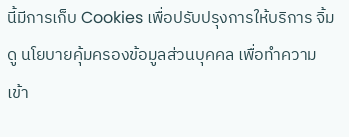นี้มีการเก็บ Cookies เพื่อปรับปรุงการให้บริการ จิ้มดู นโยบายคุ้มครองข้อมูลส่วนบุคคล เพื่อทำความเข้า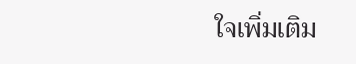ใจเพิ่มเติม